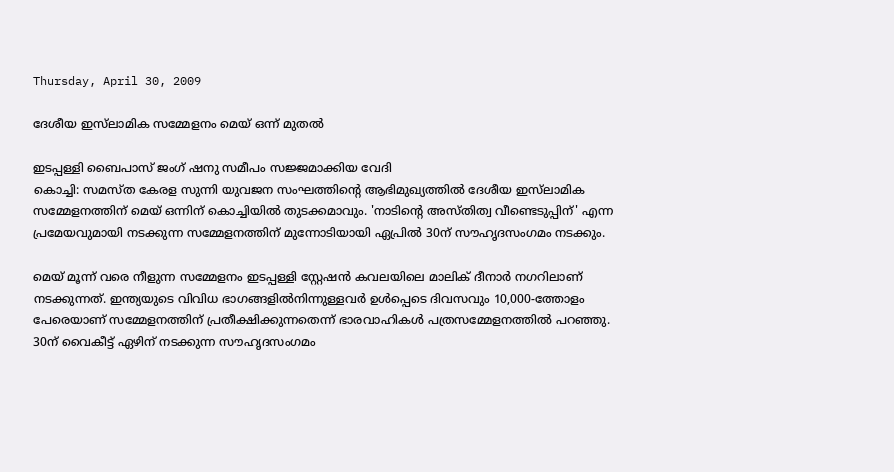Thursday, April 30, 2009

ദേശീയ ഇസ്‌ലാമിക സമ്മേളനം മെയ്‌ ഒന്ന്‌ മുതല്‍

ഇടപ്പള്ളി ബൈപാസ് ജംഗ് ഷനു സമീപം സജ്ജമാക്കിയ വേദി
കൊച്ചി: സമസ്‌ത കേരള സുന്നി യുവജന സംഘത്തിന്റെ ആഭിമുഖ്യത്തില്‍ ദേശീയ ഇസ്‌ലാമിക സമ്മേളനത്തിന്‌ മെയ്‌ ഒന്നിന്‌ കൊച്ചിയില്‍ തുടക്കമാവും. 'നാടിന്റെ അസ്‌തിത്വ വീണ്ടെടുപ്പിന്‌' എന്ന പ്രമേയവുമായി നടക്കുന്ന സമ്മേളനത്തിന്‌ മുന്നോടിയായി ഏപ്രില്‍ 30ന്‌ സൗഹൃദസംഗമം നടക്കും.

മെയ്‌ മൂന്ന്‌ വരെ നീളുന്ന സമ്മേളനം ഇടപ്പള്ളി സ്റ്റേഷന്‍ കവലയിലെ മാലിക്‌ ദീനാര്‍ നഗറിലാണ്‌ നടക്കുന്നത്‌. ഇന്ത്യയുടെ വിവിധ ഭാഗങ്ങളില്‍നിന്നുള്ളവര്‍ ഉള്‍പ്പെടെ ദിവസവും 10,000-ത്തോളം പേരെയാണ്‌ സമ്മേളനത്തിന്‌ പ്രതീക്ഷിക്കുന്നതെന്ന്‌ ഭാരവാഹികള്‍ പത്രസമ്മേളനത്തില്‍ പറഞ്ഞു. 30ന്‌ വൈകീട്ട്‌ ഏഴിന്‌ നടക്കുന്ന സൗഹൃദസംഗമം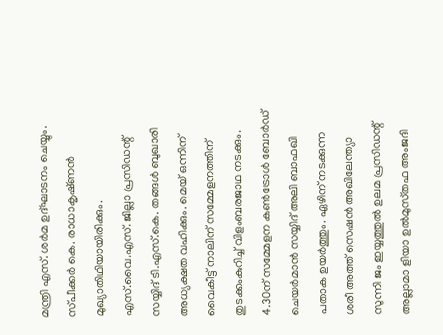മന്ത്രി എസ്‌. ശര്‍മ ഉദ്‌ഘാടനം ചെയ്യും. സ്‌പീക്കര്‍ കെ. രാധാകൃഷ്‌ണന്‍ മുഖ്യാതിഥിയായിരിക്കും. എസ്‌.വൈ.എസ്‌. ജില്ലാ പ്രസിഡന്റ്‌ സയ്യിദ്‌ ടി.എസ്‌.കെ. തങ്ങള്‍ ബുഖാരി അധ്യക്ഷത വഹിക്കും. മെയ്‌ ഒന്നിന്‌ വൈകീട്ട്‌ നാലിന്‌ സമ്മേളനത്തിന്‌ തുടക്കംകുറിച്ച്‌ വിളംബരജാഥ നടക്കും. 4.30ന്‌ സമ്മേളന കണ്‍ട്രോള്‍ ബോര്‍ഡ്‌ ചെയര്‍മാന്‍ സയ്യിദ്‌ അലി ബാഫഖി പതാക ഉയര്‍ത്തും. ഏഴിന്‌ നടക്കുന്ന ശരീ അത്ത്‌ സെഷന്‍ അഖിലേന്ത്യാ സുന്നി ജം ഇയ്യത്തുല്‍ ഉലമ പ്രസിഡന്റ്‌ അല്ലാമാ ളിയാ ഉല്‍മുസ്‌തഫ അംജദി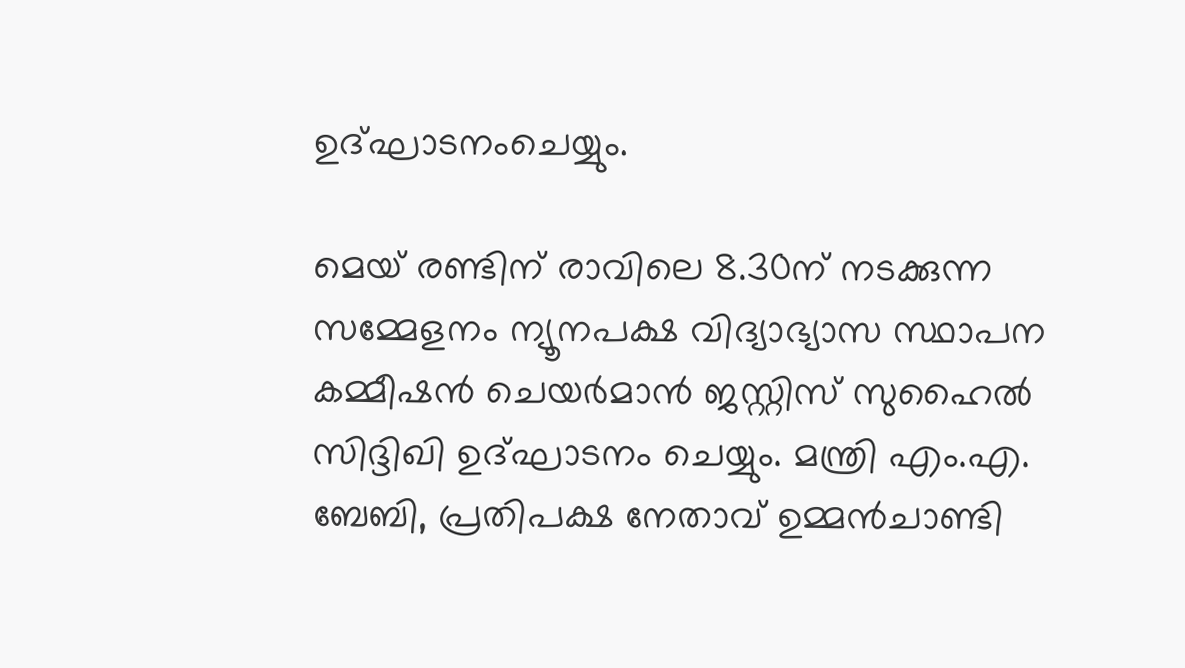ഉദ്‌ഘാടനംചെയ്യും.

മെയ്‌ രണ്ടിന്‌ രാവിലെ 8.30ന്‌ നടക്കുന്ന സമ്മേളനം ന്യൂനപക്ഷ വിദ്യാഭ്യാസ സ്ഥാപന കമ്മീഷന്‍ ചെയര്‍മാന്‍ ജസ്റ്റിസ്‌ സുഹൈല്‍ സിദ്ദിഖി ഉദ്‌ഘാടനം ചെയ്യും. മന്ത്രി എം.എ. ബേബി, പ്രതിപക്ഷ നേതാവ്‌ ഉമ്മന്‍ചാണ്ടി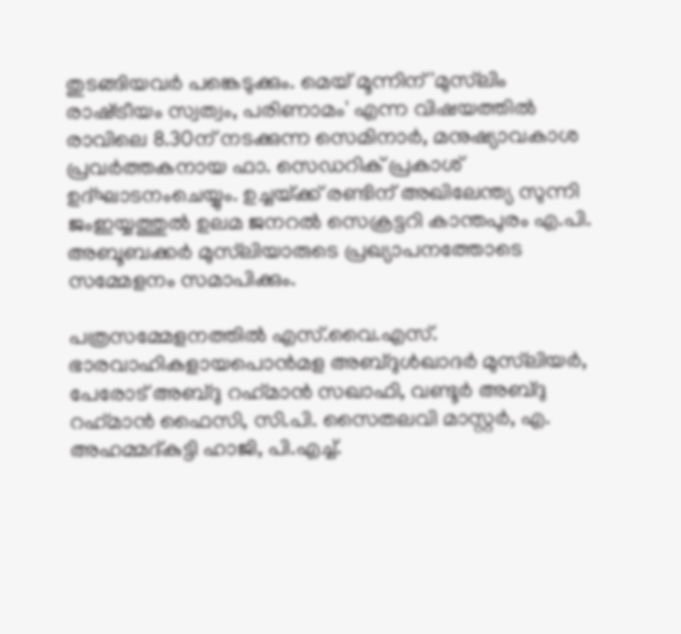തുടങ്ങിയവര്‍ പങ്കെടുക്കും. മെയ്‌ മൂന്നിന്‌ 'മുസ്‌ലിം രാഷ്‌ട്രീയം സ്വത്വം, പരിണാമം' എന്ന വിഷയത്തില്‍ രാവിലെ 8.30ന്‌ നടക്കുന്ന സെമിനാര്‍, മനുഷ്യാവകാശ പ്രവര്‍ത്തകനായ ഫാ. സെഡറിക്‌ പ്രകാശ്‌ ഉദ്‌ഘാടനംചെയ്യും. ഉച്ചയ്‌ക്ക്‌ രണ്ടിന്‌ അഖിലേന്ത്യ സുന്നി ജംഇയ്യത്തുല്‍ ഉലമ ജനറല്‍ സെക്രട്ടറി കാന്തപുരം എ.പി. അബൂബക്കര്‍ മുസ്‌ലിയാരുടെ പ്രഖ്യാപനത്തോടെ സമ്മേളനം സമാപിക്കും.

പത്രസമ്മേളനത്തില്‍ എസ്‌.വൈ.എസ്‌. ഭാരവാഹികളായപൊന്‍മള അബ്ദുള്‍ഖാദര്‍ മുസ്‌ലിയര്‍, പേരോട്‌ അബ്ദു റഹ്‌മാന്‍ സഖാഫി, വണ്ടൂര്‍ അബ്ദു റഹ്‌മാന്‍ ഫൈസി, സി.പി. സൈതലവി മാസ്റ്റര്‍, എ. അഹമ്മദ്‌കുട്ടി ഹാജി, പി.എച്ച്‌.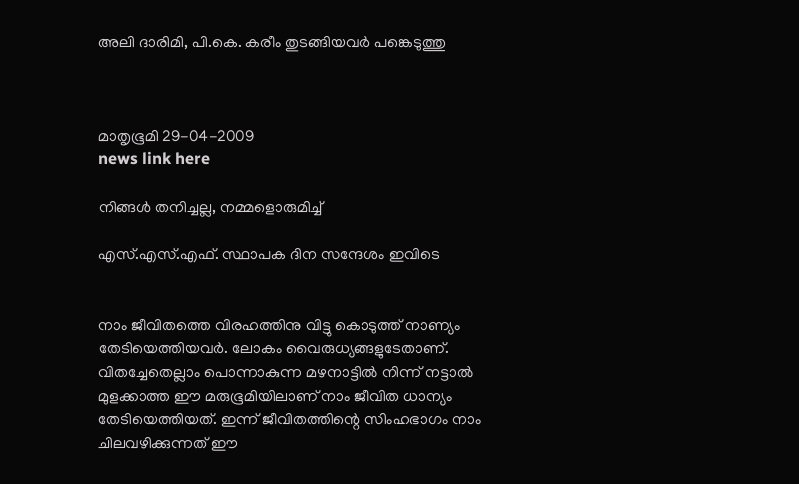അലി ദാരിമി, പി.കെ. കരീം തുടങ്ങിയവര്‍ പങ്കെടുത്തു



മാതൃഭൂമി 29-04-2009
news link here

നിങ്ങൾ തനിച്ചല്ല, നമ്മളൊരുമിച്ച്‌

എസ്.എസ്.എഫ്. സ്ഥാപക ദിന സന്ദേശം ഇവിടെ


നാം ജീവിതത്തെ വിരഹത്തിനു വിട്ടു കൊടുത്ത്‌ നാണ്യം തേടിയെത്തിയവർ. ലോകം വൈരുധ്യങ്ങളുടേതാണ്‌. വിതച്ചേതെല്ലാം പൊന്നാകുന്ന മഴനാട്ടിൽ നിന്ന്‌ നട്ടാൽ മുളക്കാത്ത ഈ മരുഭൂമിയിലാണ്‌ നാം ജീവിത ധാന്യം തേടിയെത്തിയത്‌. ഇന്ന്‌ ജീവിതത്തിന്റെ സിംഹഭാഗം നാം ചിലവഴിക്കുന്നത്‌ ഈ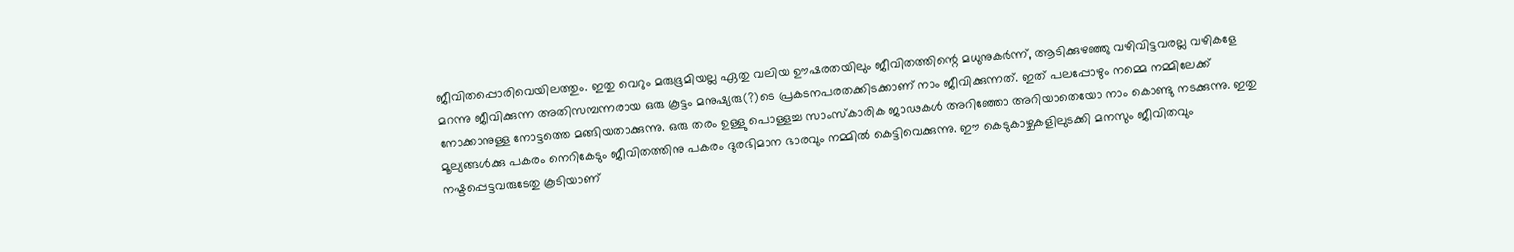ജീവിതപ്പൊരിവെയിലത്തും. ഇതു വെറും മരുഭൂമിയല്ല ഏതു വലിയ ഊഷരതയിലും ജീവിതത്തിന്റെ മധുനുകർന്ന്‌, ആടിക്കുഴഞ്ഞു വഴിവിട്ടവരല്ല വഴികളേ മറന്നു ജീവിക്കുന്ന അതിസമ്പന്നരായ ഒരു കൂട്ടം മനുഷ്യരു(?)ടെ പ്രകടനപരതക്കിടക്കാണ്‌ നാം ജീവിക്കുന്നത്‌. ഇത്‌ പലപ്പോഴും നമ്മെ നമ്മിലേക്ക്‌ നോക്കാനുള്ള നോട്ടത്തെ മങ്ങിയതാക്കുന്നു. ഒരു തരം ഉള്ളു പൊള്ളച്ച സാംസ്കാരിക ജാഢകൾ അറിഞ്ഞോ അറിയാതെയോ നാം കൊണ്ടു നടക്കുന്നു. ഇതു മൂല്യങ്ങൾക്കു പകരം നെറികേടും ജീവിതത്തിനു പകരം ദുരഭിമാന ഭാരവും നമ്മിൽ കെട്ടിവെക്കുന്നു. ഈ കെടുകാഴ്ചകളിലുടക്കി മനസും ജീവിതവും നഷ്ടപ്പെട്ടവരുടേതു കൂടിയാണ്‌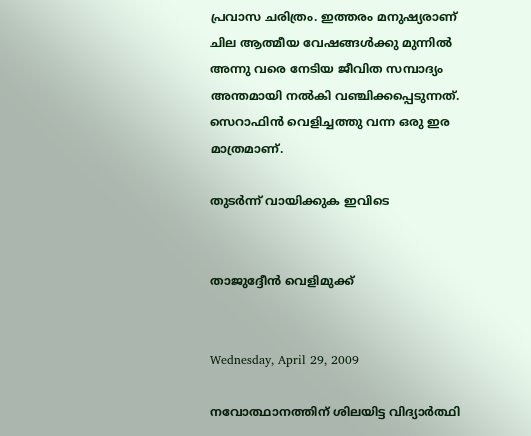പ്രവാസ ചരിത്രം. ഇത്തരം മനുഷ്യരാണ്‌ ചില ആത്മീയ വേഷങ്ങൾക്കു മുന്നിൽ അന്നു വരെ നേടിയ ജീവിത സമ്പാദ്യം അന്തമായി നൽകി വഞ്ചിക്കപ്പെടുന്നത്‌. സെറാഫിൻ വെളിച്ചത്തു വന്ന ഒരു ഇര മാത്രമാണ്‌.

തുടർന്ന് വായിക്കുക ഇവിടെ


താജുദ്ദേ‍ീൻ വെളിമുക്ക്‌


Wednesday, April 29, 2009

നവോത്ഥാനത്തിന്‌ ശിലയിട്ട വിദ്യാർത്ഥി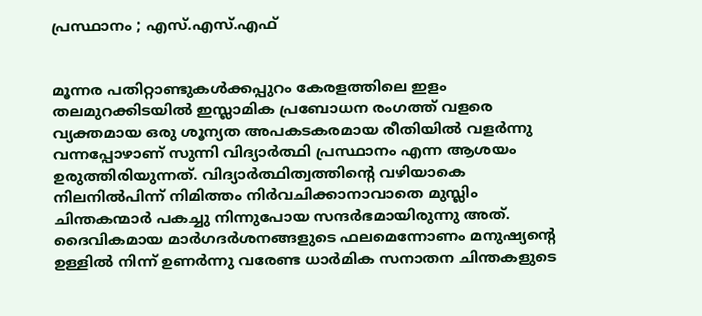പ്രസ്ഥാനം ; എസ്.എസ്.എഫ്


മൂന്നര പതിറ്റാണ്ടുകൾക്കപ്പുറം കേരളത്തിലെ ഇളം തലമുറക്കിടയിൽ ഇസ്ലാമിക പ്രബോധന രംഗത്ത്‌ വളരെ വ്യക്തമായ ഒരു ശൂന്യത അപകടകരമായ രീതിയിൽ വളർന്നു വന്നപ്പോഴാണ്‌ സുന്നി വിദ്യാർത്ഥി പ്രസ്ഥാനം എന്ന ആശയം ഉരുത്തിരിയുന്നത്‌. വിദ്യാർത്ഥിത്വത്തിന്റെ വഴിയാകെ നിലനിൽപിന്ന്‌ നിമിത്തം നിർവചിക്കാനാവാതെ മുസ്ലിം ചിന്തകന്മാർ പകച്ചു നിന്നുപോയ സന്ദർഭമായിരുന്നു അത്‌. ദൈവികമായ മാർഗദർശനങ്ങളുടെ ഫലമെന്നോണം മനുഷ്യന്റെ ഉള്ളിൽ നിന്ന്‌ ഉണർന്നു വരേണ്ട ധാർമിക സനാതന ചിന്തകളുടെ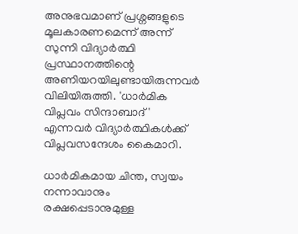അനുഭവമാണ്‌ പ്രശ്നങ്ങളുടെ മൂലകാരണമെന്ന്‌ അന്ന്‌ സുന്നി വിദ്യാർത്ഥി പ്രസ്ഥാനത്തിന്റെ അണിയറയിലുണ്ടായിരുന്നവർ വിലിയിരുത്തി. 'ധാർമിക വിപ്ലവം സിന്ദാബാദ്‌' എന്നവർ വിദ്യാർത്ഥികൾക്ക്‌ വിപ്ലവസന്ദേശം കൈമാറി.

ധാർമികമായ ചിന്ത, സ്വയം നന്നാവാനും രക്ഷപ്പെടാനുമുള്ള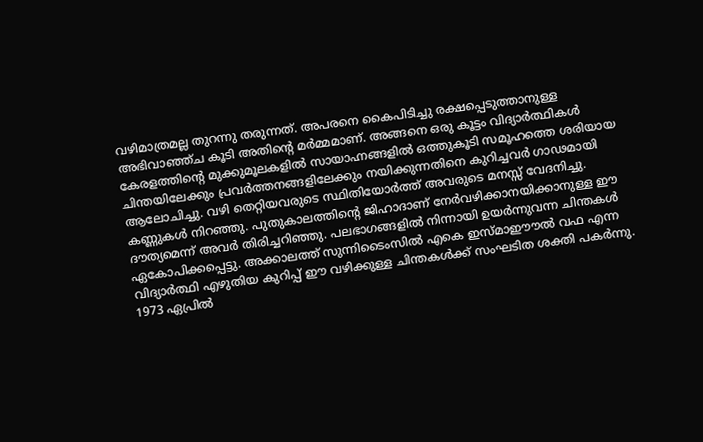വഴിമാത്രമല്ല തുറന്നു തരുന്നത്‌. അപരനെ കൈപിടിച്ചു രക്ഷപ്പെടുത്താനുള്ള അഭിവാഞ്ഞ്ച കൂടി അതിന്റെ മർമ്മമാണ്‌. അങ്ങനെ ഒരു കൂട്ടം വിദ്യാർത്ഥികൾ കേരളത്തിന്റെ മുക്കുമൂലകളിൽ സായാഹ്നങ്ങളിൽ ഒത്തുകൂടി സമൂഹത്തെ ശരിയായ ചിന്തയിലേക്കും പ്രവർത്തനങ്ങളിലേക്കും നയിക്കുന്നതിനെ കുറിച്ചവർ ഗാഢമായി ആലോചിച്ചു. വഴി തെറ്റിയവരുടെ സ്ഥിതിയോർത്ത്‌ അവരുടെ മനസ്സ്‌ വേദനിച്ചു. കണ്ണുകൾ നിറഞ്ഞു. പുതുകാലത്തിന്റെ ജിഹാദാണ്‌ നേർവഴിക്കാനയിക്കാനുള്ള ഈ ദൗത്യമെന്ന്‌ അവർ തിരിച്ചറിഞ്ഞു. പലഭാഗങ്ങളിൽ നിന്നായി ഉയർന്നുവന്ന ചിന്തകൾ ഏകോപിക്കപ്പെട്ടു. അക്കാലത്ത്‌ സുന്നിടൈംസിൽ എകെ ഇസ്മാഈ‍ൗൽ വഫ എന്ന വിദ്യാർത്ഥി എഴുതിയ കുറിപ്പ്‌ ഈ വഴിക്കുള്ള ചിന്തകൾക്ക്‌ സംഘടിത ശക്തി പകർന്നു. 1973 ഏപ്രിൽ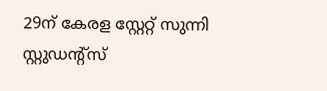29ന്‌ കേരള സ്റ്റേറ്റ്‌ സുന്നി സ്റ്റുഡന്റ്സ്‌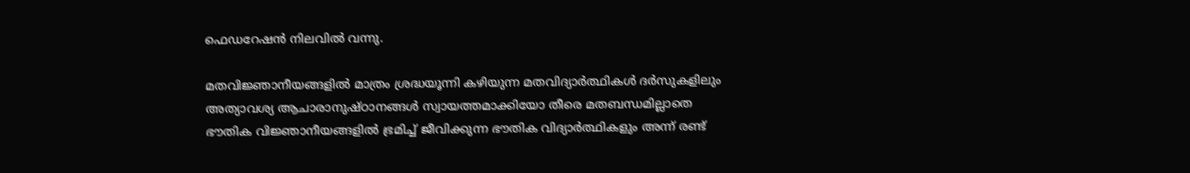ഫെഡറേഷൻ നിലവിൽ വന്നു.

മതവിജ്ഞാനീയങ്ങളിൽ മാത്രം ശ്രദ്ധയൂന്നി കഴിയുന്ന മതവിദ്യാർത്ഥികൾ ദർസുകളിലും അത്യാവശ്യ ആചാരാനുഷ്ഠാനങ്ങൾ സ്വായത്തമാക്കിയോ തീരെ മതബന്ധമില്ലാതെ ഭൗതിക വിജ്ഞാനീയങ്ങളിൽ ഭ്രമിച്ച്‌ ജീവിക്കുന്ന ഭൗതിക വിദ്യാർത്ഥികളും അന്ന്‌ രണ്ട്‌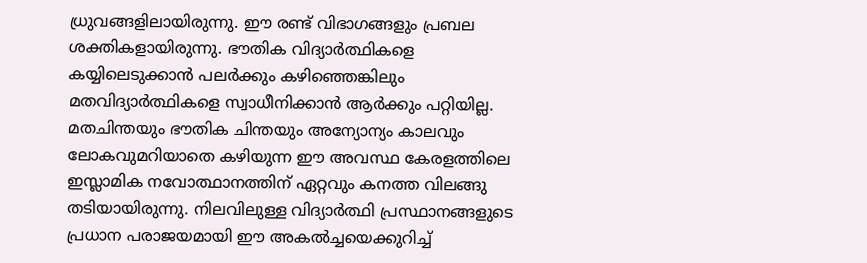ധ്രുവങ്ങളിലായിരുന്നു. ഈ രണ്ട്‌ വിഭാഗങ്ങളും പ്രബല ശക്തികളായിരുന്നു. ഭൗതിക വിദ്യാർത്ഥികളെ കയ്യിലെടുക്കാൻ പലർക്കും കഴിഞ്ഞെങ്കിലും മതവിദ്യാർത്ഥികളെ സ്വാധീനിക്കാൻ ആർക്കും പറ്റിയില്ല. മതചിന്തയും ഭൗതിക ചിന്തയും അന്യോന്യം കാലവും ലോകവുമറിയാതെ കഴിയുന്ന ഈ അവസ്ഥ കേരളത്തിലെ ഇസ്ലാമിക നവോത്ഥാനത്തിന്‌ ഏറ്റവും കനത്ത വിലങ്ങു തടിയായിരുന്നു. നിലവിലുള്ള വിദ്യാർത്ഥി പ്രസ്ഥാനങ്ങളുടെ പ്രധാന പരാജയമായി ഈ അകൽച്ചയെക്കുറിച്ച്‌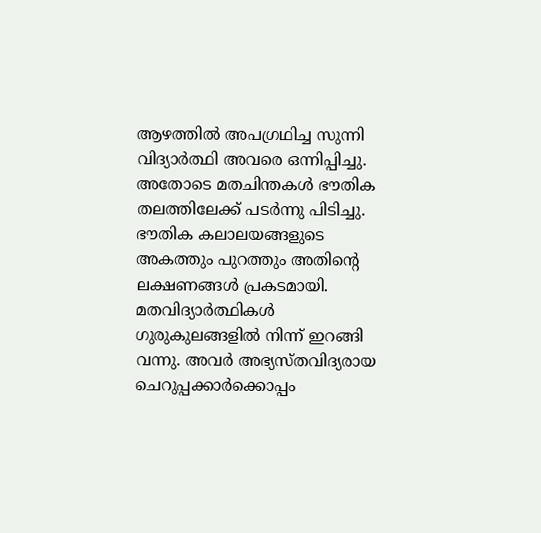ആഴത്തിൽ അപഗ്രഥിച്ച സുന്നി വിദ്യാർത്ഥി അവരെ ഒന്നിപ്പിച്ചു. അതോടെ മതചിന്തകൾ ഭൗതിക തലത്തിലേക്ക്‌ പടർന്നു പിടിച്ചു. ഭൗതിക കലാലയങ്ങളുടെ അകത്തും പുറത്തും അതിന്റെ ലക്ഷണങ്ങൾ പ്രകടമായി. മതവിദ്യാർത്ഥികൾ ഗുരുകുലങ്ങളിൽ നിന്ന്‌ ഇറങ്ങി വന്നു. അവർ അഭ്യസ്തവിദ്യരായ ചെറുപ്പക്കാർക്കൊപ്പം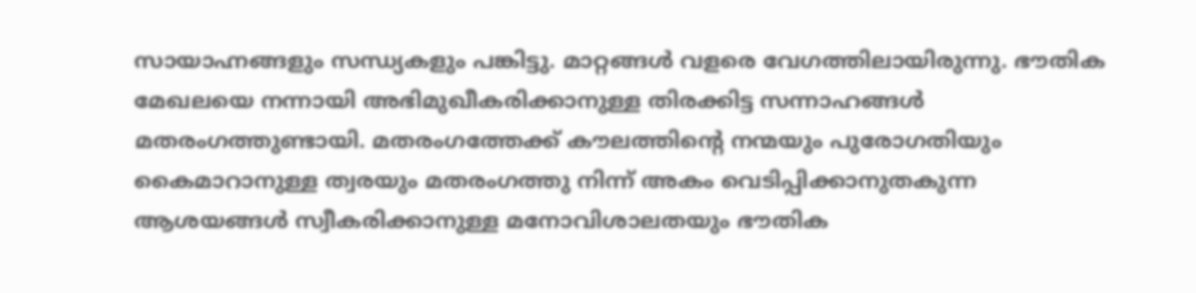സായാഹ്നങ്ങളും സന്ധ്യകളും പങ്കിട്ടു. മാറ്റങ്ങൾ വളരെ വേഗത്തിലായിരുന്നു. ഭൗതിക മേഖലയെ നന്നായി അഭിമുഖീകരിക്കാനുള്ള തിരക്കിട്ട സന്നാഹങ്ങൾ മതരംഗത്തുണ്ടായി. മതരംഗത്തേക്ക്‌ കൗലത്തിന്റെ നന്മയും പുരോഗതിയും കൈമാറാനുള്ള ത്വരയും മതരംഗത്തു നിന്ന്‌ അകം വെടിപ്പിക്കാനുതകുന്ന ആശയങ്ങൾ സ്വീകരിക്കാനുള്ള മനോവിശാലതയും ഭൗതിക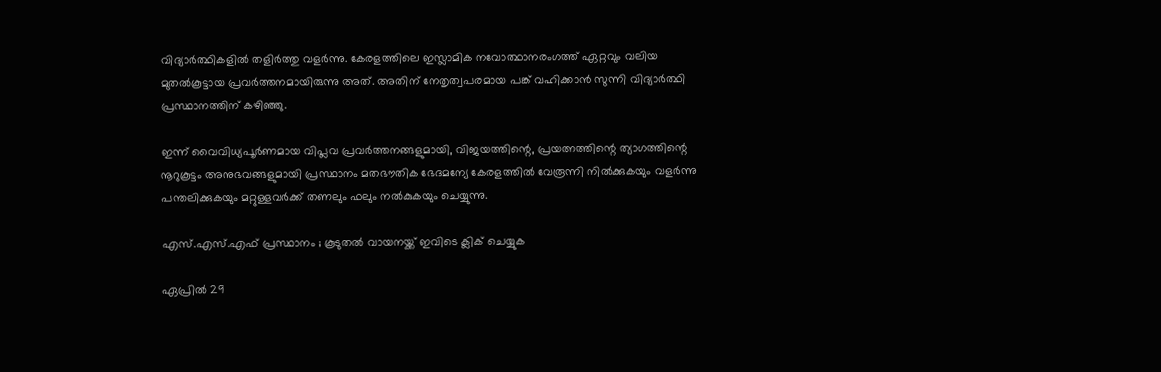വിദ്യാർത്ഥികളിൽ തളിർത്തു വളർന്നു. കേരളത്തിലെ ഇസ്ലാമിക നവോത്ഥാനരംഗത്ത്‌ ഏറ്റവും വലിയ മുതൽകൂട്ടായ പ്രവർത്തനമായിരുന്നു അത്‌. അതിന്‌ നേതൃത്വപരമായ പങ്ക്‌ വഹിക്കാൻ സുന്നി വിദ്യാർത്ഥി പ്രസ്ഥാനത്തിന്‌ കഴിഞ്ഞു.

ഇന്ന്‌ വൈവിധ്യപൂർണമായ വിപ്ലവ പ്രവർത്തനങ്ങളുമായി, വിജയത്തിന്റെ, പ്രയത്നത്തിന്റെ ത്യാഗത്തിന്റെ നൂറുകൂട്ടം അനുഭവങ്ങളുമായി പ്രസ്ഥാനം മതഭൗതിക ഭേദമന്യേ കേരളത്തിൽ വേരൂന്നി നിൽക്കുകയും വളർന്നു പന്തലിക്കുകയും മറ്റുള്ളവർക്ക്‌ തണലും ഫലും നൽകുകയും ചെയ്യുന്നു.

എസ്.എസ്.എഫ് പ്രസ്ഥാനം ; കൂടുതൽ വാ‍യനയ്ക്ക് ഇവിടെ ക്ലിക് ചെയ്യുക

ഏപ്രിൽ 29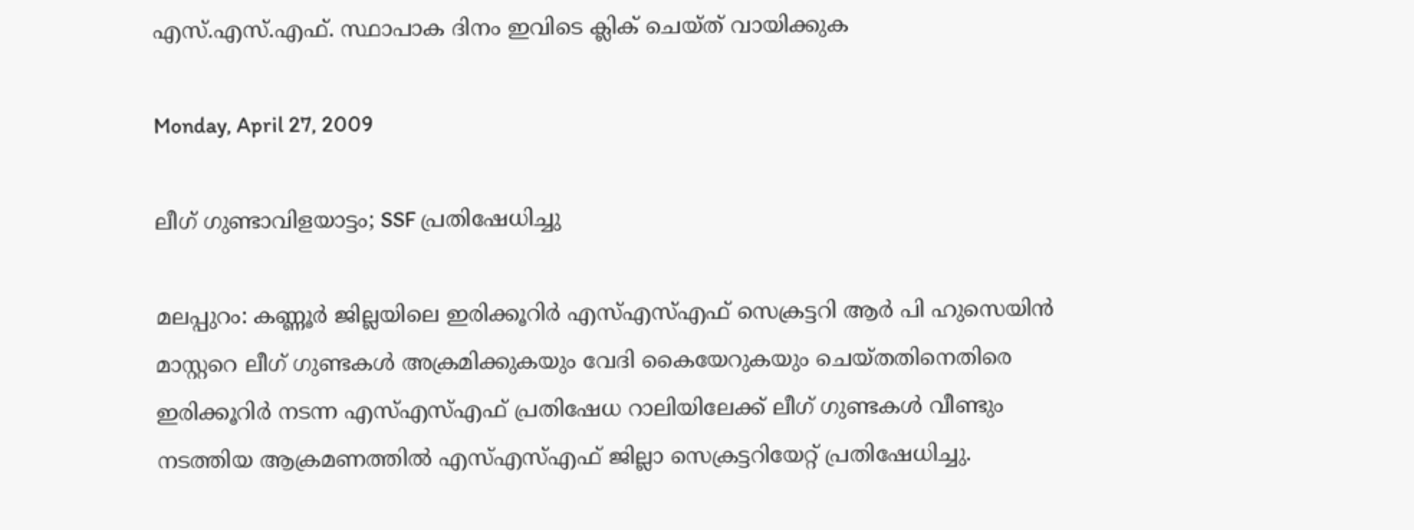എസ്.എസ്.എഫ്. സ്ഥാപാക ദിനം ഇവിടെ ക്ലിക് ചെയ്ത് വായിക്കുക

Monday, April 27, 2009

ലീഗ്‌ ഗുണ്ടാവിളയാട്ടം; SSF പ്രതിഷേധിച്ചു

മലപ്പുറം: കണ്ണൂർ ജില്ലയിലെ ഇരിക്കൂറിർ എസ്‌എസ്‌എഫ്‌ സെക്രട്ടറി ആർ പി ഹുസെയിൻ മാസ്റ്ററെ ലീഗ്‌ ഗുണ്ടകൾ അക്രമിക്കുകയും വേദി കൈയേറുകയും ചെയ്തതിനെതിരെ ഇരിക്കൂറിർ നടന്ന എസ്‌എസ്‌എഫ്‌ പ്രതിഷേധ റാലിയിലേക്ക്‌ ലീഗ്‌ ഗുണ്ടകൾ വീണ്ടും നടത്തിയ ആക്രമണത്തിൽ എസ്‌എസ്‌എഫ്‌ ജില്ല‍ാ സെക്ര‍ട്ടറിയേറ്റ്‌ പ്രതിഷേധിച്ചു.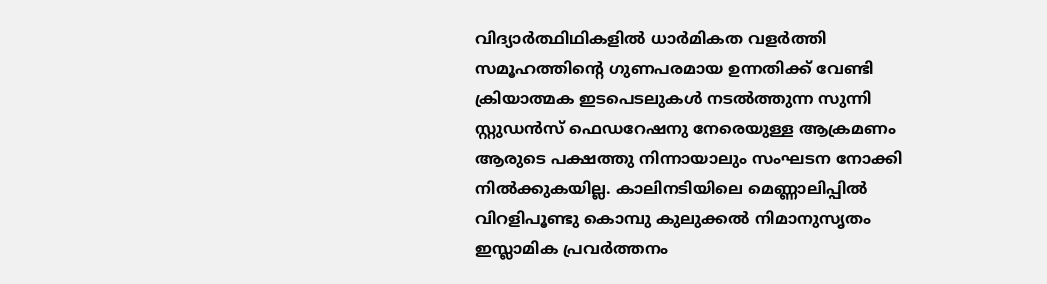വിദ്യാർത്ഥിഥികളിൽ ധാർമികത വളർത്തി സമൂഹത്തിന്റെ ഗുണപരമായ ഉന്നതിക്ക്‌ വേണ്ടി ക്രിയാത്മക ഇടപെടലുകൾ നടൽത്തുന്ന സുന്നി സ്റ്റുഡൻസ് ഫെഡറേഷനു നേരെയുള്ള ആക്രമണം ആരുടെ പക്ഷത്തു നിന്നായാലും സംഘടന നോക്കി നിൽക്കുകയില്ല. കാലിനടിയിലെ മ‍െണ്ണാലിപ്പിൽ വിറളിപൂണ്ടു കൊമ്പു കുലുക്കൽ നിമാനുസൃതം ഇസ്ലാമിക പ്രവർത്തനം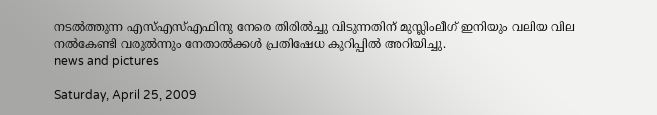നടൽത്തുന്ന എസ്‌എസ്‌എഫിനു നേരെ തിരിൽച്ചു വിടുന്നതിന്‌ മുസ്ലിംലീഗ്‌ ഇനിയും വലിയ വില നൽകേണ്ടി വരുൽന്നും നേതാൽക്കൾ പ്രതിഷേധ കുറിപ്പിൽ അറിയിച്ചു.
news and pictures

Saturday, April 25, 2009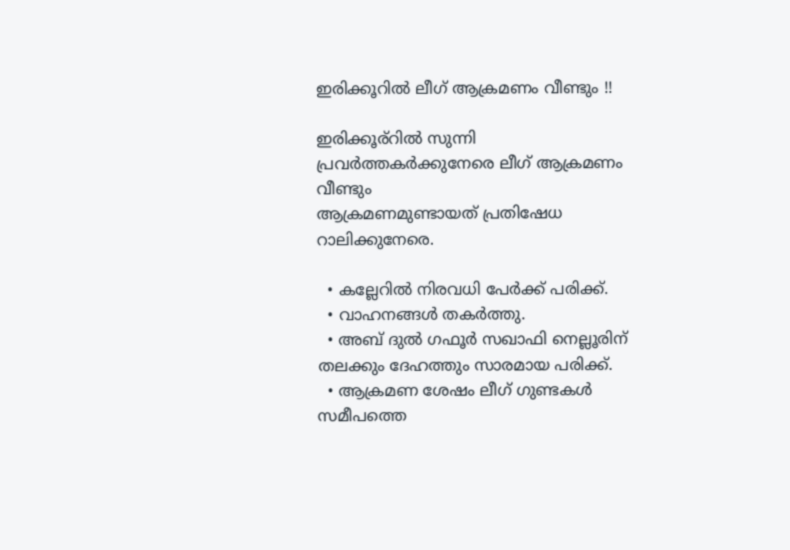ഇരിക്കൂറിൽ ലീഗ്‌ ആക്രമണം വീണ്ടും !!

ഇരിക്കൂര്റിൽ സുന്നി പ്രവർത്തകർക്കുനേരെ ലീഗ്‌ ആക്രമണം വീണ്ടും
ആക്രമണമുണ്ടായത്‌ പ്രതിഷേധ റാലിക്കുനേരെ.

  • കല്ലേറിൽ നിരവധി പേർക്ക്‌ പരിക്ക്‌.
  • വാഹനങ്ങൾ തകർത്തു.
  • അബ്‌ ദുൽ ഗഫൂർ സഖാഫി നെല്ലൂരിന്‌ തലക്കും ദേഹത്തും സാരമായ പരിക്ക്‌.
  • ആക്രമണ ശേഷം ലീഗ്‌ ഗുണ്ടകൾ സമീപത്തെ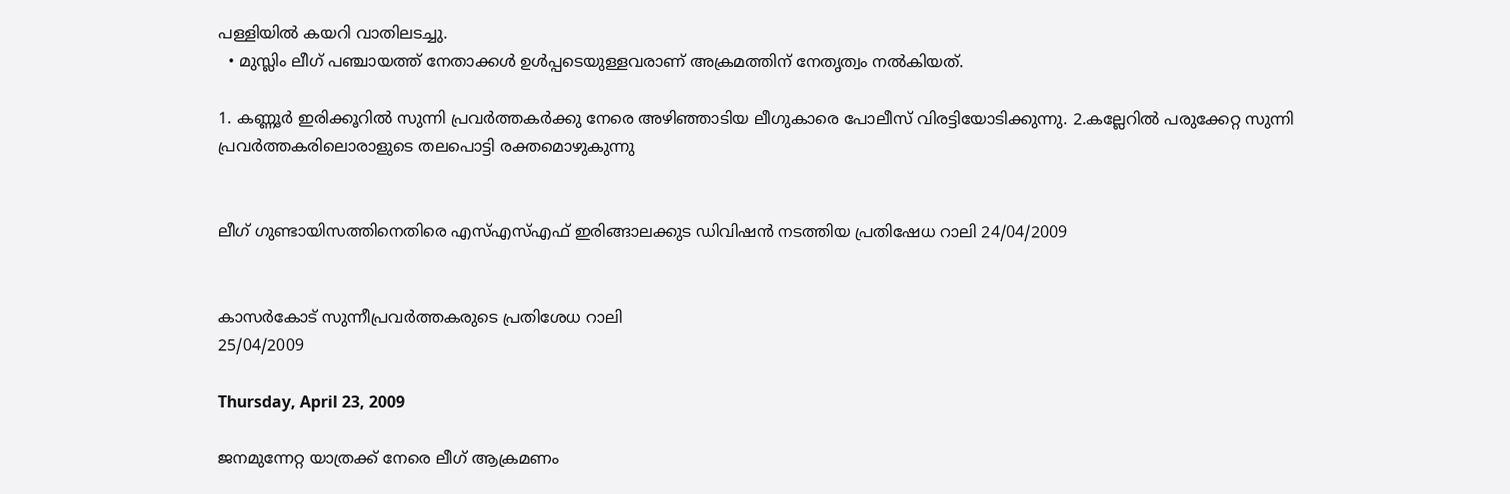പള്ളിയിൽ കയറി വാതിലടച്ചു.
  • മുസ്ലിം ലീഗ്‌ പഞ്ചായത്ത്‌ നേതാക്കൾ ഉൾപ്പടെയുള്ളവരാണ്‌ അക്രമത്തിന്‌ നേതൃത്വം നൽകിയത്‌.

1. കണ്ണൂർ ഇരിക്കൂറിൽ സുന്നി പ്രവർത്തകർക്കു നേരെ അഴിഞ്ഞാടിയ ലീഗുകാരെ പോലീസ്‌ വിരട്ടിയോടിക്കുന്നു. 2.കല്ലേറിൽ പരുക്കേറ്റ സുന്നി പ്രവർത്തകരിലൊരാളുടെ തലപൊട്ടി രക്തമൊഴുകുന്നു


ലീഗ്‌ ഗുണ്ടായിസത്തിനെതിരെ എസ്‌എസ്‌എഫ്‌ ഇരിങ്ങാലക്കുട ഡിവിഷൻ നടത്തിയ പ്രതിഷേധ റാലി 24/04/2009


കാസർകോട് സുന്നീപ്രവർത്തകരുടെ പ്രതിശേധ റാലി
25/04/2009

Thursday, April 23, 2009

ജനമുന്നേറ്റ യാത്രക്ക്‌ നേരെ ലീഗ്‌ ആക്രമണം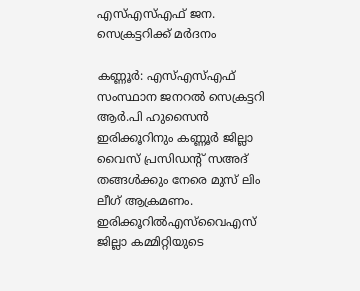എസ്‌എസ്‌എഫ്‌ ജന. സെക്രട്ടറിക്ക്‌ മർദനം

കണ്ണൂർ: എസ്‌എസ്‌എഫ്‌ സംസ്ഥാന ജനറൽ സെക്രട്ടറി ആർ.പി ഹുസൈൻ ഇരിക്കൂറിനും കണ്ണൂർ ജില്ലാ വൈസ്‌ പ്രസിഡന്റ്‌ സഅദ്‌ തങ്ങൾക്കും നേരെ മുസ്‌ ലിം ലീഗ്‌ ആക്രമണം. ഇരിക്കൂറിൽഎസ്‌വൈഎസ്‌ ജില്ലാ കമ്മിറ്റിയുടെ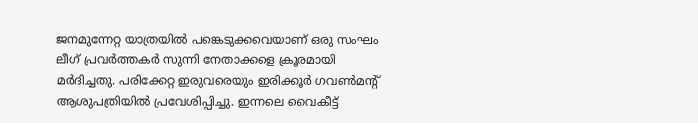ജനമുന്നേറ്റ യാത്രയിൽ പങ്കെടുക്കവെയാണ്‌ ഒരു സംഘം ലീഗ്‌ പ്രവർത്തകർ സുന്നി നേതാക്കളെ ക്രൂരമായി മർദിച്ചതു. പരിക്കേറ്റ ഇരുവരെയും ഇരിക്കൂർ ഗവണ്‍മന്റ്‌ ആശുപത്രിയിൽ പ്രവേശിപ്പിച്ചു. ഇന്നലെ വൈകീട്ട്‌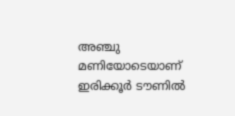അഞ്ചു മണിയോടെയാണ്‌ ഇരിക്കൂർ ടൗണിൽ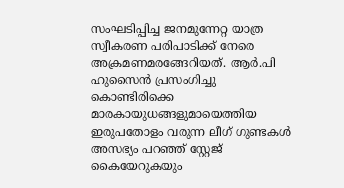സംഘടിപ്പിച്ച ജനമുന്നേറ്റ യാത്ര സ്വീകരണ പരിപാടിക്ക്‌ നേരെ അക്രമണമരങ്ങേറിയത്‌. ആർ.പി ഹുസൈൻ പ്രസംഗിച്ചു കൊണ്ടിരിക്കെ മാരകായുധങ്ങളുമായെത്തിയ ഇരുപതോളം വരുന്ന ലീഗ്‌ ഗുണ്ടകൾ അസഭ്യം പറഞ്ഞ്‌ സ്റ്റേജ്‌ കൈയേറുകയും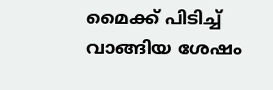മൈക്ക്‌ പിടിച്ച്‌ വാങ്ങിയ ശേഷം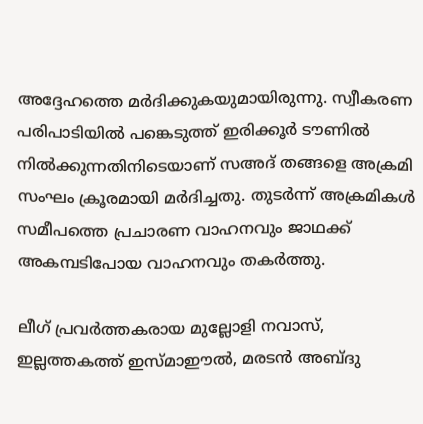അദ്ദേഹത്തെ മർദിക്കുകയുമായിരുന്നു. സ്വീകരണ പരിപാടിയിൽ പങ്കെടുത്ത്‌ ഇരിക്കൂർ ടൗണിൽ നിൽക്കുന്നതിനിടെയാണ്‌ സഅദ്‌ തങ്ങളെ അക്രമി സംഘം ക്രൂരമായി മർദിച്ചതു. തുടർന്ന്‌ അക്രമികൾ സമീപത്തെ പ്രചാരണ വാഹനവും ജാഥക്ക്‌ അകമ്പടിപോയ വാഹനവും തകർത്തു.

ലീഗ്‌ പ്രവർത്തകരായ മുല്ലോളി നവാസ്‌, ഇല്ലത്തകത്ത്‌ ഇസ്മാഈൽ, മരടൻ അബ്ദു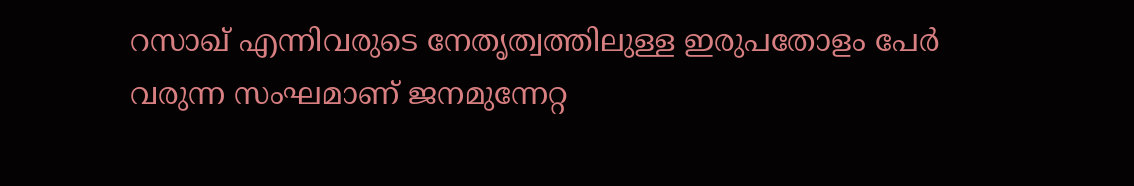റസാഖ്‌ എന്നിവരുടെ നേതൃത്വത്തിലുള്ള ഇരുപതോളം പേർ വരുന്ന സംഘമാണ്‌ ജനമുന്നേറ്റ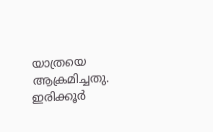യാത്രയെ ആക്രമിച്ചതു. ഇരിക്കൂർ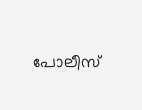പോലീസ്‌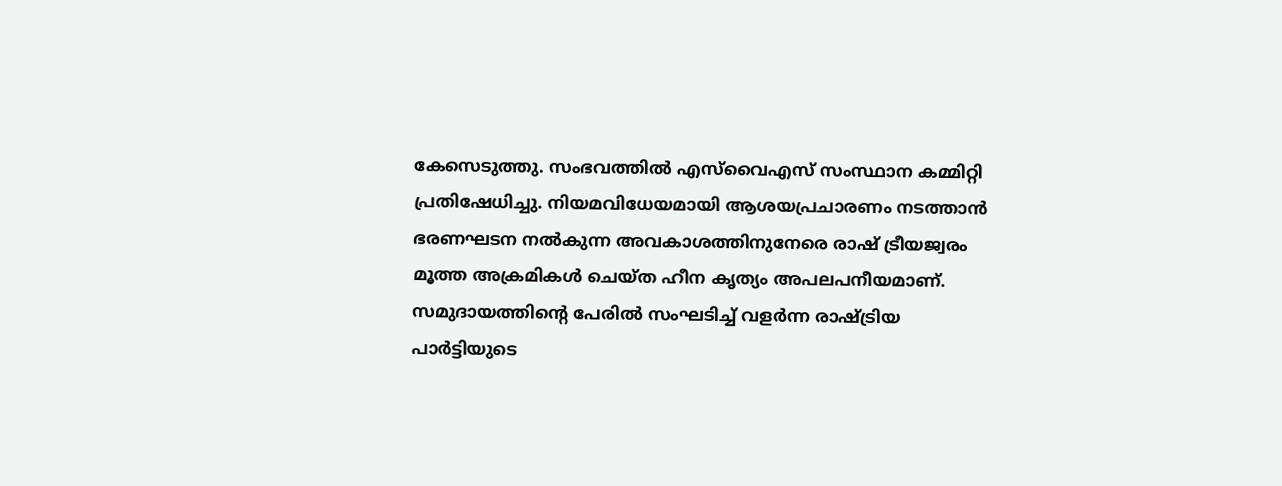കേസെടുത്തു. സംഭവത്തിൽ എസ്‌വൈഎസ്‌ സംസ്ഥാന കമ്മിറ്റി പ്രതിഷേധിച്ചു. നിയമവിധേയമായി ആശയപ്രചാരണം നടത്താൻ ഭരണഘടന നൽകുന്ന അവകാശത്തിനുനേരെ രാഷ്‌ ട്രീയജ്വരം മൂത്ത അക്രമികൾ ചെയ്ത ഹീന കൃത്യം അപലപനീയമാണ്‌. സമുദായത്തിന്റെ പേരിൽ സംഘടിച്ച്‌ വളർന്ന രാഷ്ട്രിയ പാർട്ടിയുടെ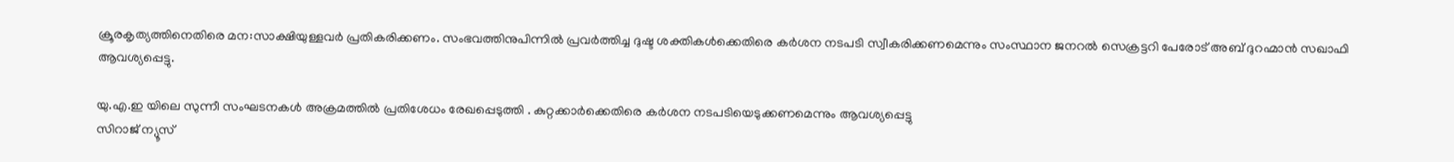ക്രൂരകൃത്യത്തിനെതിരെ മന:സാക്ഷിയുള്ളവർ പ്രതികരിക്കണം. സംഭവത്തിനുപിന്നിൽ പ്രവർത്തിച്ച ദുഷ്ട ശക്തികൾക്കെതിരെ കർശന നടപടി സ്വീകരിക്കണമെന്നും സംസ്ഥാന ജനറൽ സെക്രട്ടറി പേരോട്‌ അബ്‌ ദുറഹ്മാൻ സഖാഫി ആവശ്യപ്പെട്ടു.

യു.എ.ഇ യിലെ സുന്നീ സംഘടനകൾ അക്രമത്തിൽ പ്രതിശേധം രേഖപ്പെടുത്തി . കുറ്റക്കാർക്കെതിരെ കർശന നടപടിയെടുക്കണമെന്നും ആവശ്യപ്പെട്ടു
സിറാജ് ന്യൂസ്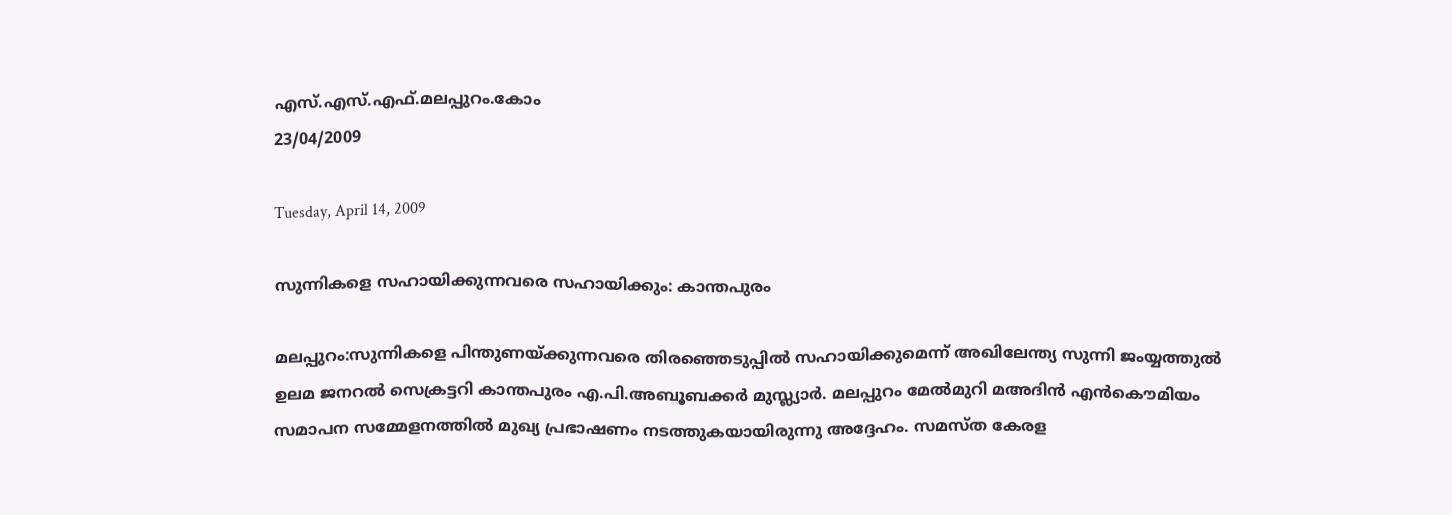എസ്.എസ്.എഫ്.മലപ്പുറം.കോം
23/04/2009

Tuesday, April 14, 2009

സുന്നികളെ സഹായിക്കുന്നവരെ സഹായിക്കും: കാന്തപുരം

മലപ്പുറം:സുന്നികളെ പിന്തുണയ്ക്കുന്നവരെ തിരഞ്ഞെടുപ്പില്‍ സഹായിക്കുമെന്ന് അഖിലേന്ത്യ സുന്നി ജംയ്യത്തുല്‍ ഉലമ ജനറല്‍ സെക്രട്ടറി കാന്തപുരം എ.പി.അബൂബക്കര്‍ മുസ്ല്യാര്‍. മലപ്പുറം മേല്‍മുറി മഅദിന്‍ എന്‍കൌമിയം സമാപന സമ്മേളനത്തില്‍ മുഖ്യ പ്രഭാഷണം നടത്തുകയായിരുന്നു അദ്ദേഹം. സമസ്ത കേരള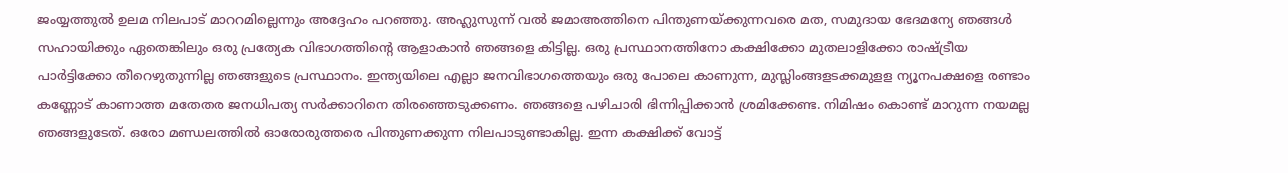ജംയ്യത്തുല്‍ ഉലമ നിലപാട് മാററമില്ലെന്നും അദ്ദേഹം പറഞ്ഞു. അഹ്ലുസുന്ന് വല്‍ ജമാഅത്തിനെ പിന്തുണയ്ക്കുന്നവരെ മത, സമുദായ ഭേദമന്യേ ഞങ്ങള്‍ സഹായിക്കും ഏതെങ്കിലും ഒരു പ്രത്യേക വിഭാഗത്തിന്റെ ആളാകാന്‍ ഞങ്ങളെ കിട്ടില്ല. ഒരു പ്രസ്ഥാനത്തിനോ കക്ഷിക്കോ മുതലാളിക്കോ രാഷ്ട്രീയ പാര്‍ട്ടിക്കോ തീറെഴുതുന്നില്ല ഞങ്ങളുടെ പ്രസ്ഥാനം. ഇന്ത്യയിലെ എല്ലാ ജനവിഭാഗത്തെയും ഒരു പോലെ കാണുന്ന, മുസ്ലിംങ്ങളടക്കമുളള ന്യൂനപക്ഷളെ രണ്ടാം കണ്ണോട് കാണാത്ത മതേതര ജനധിപത്യ സര്‍ക്കാറിനെ തിരഞ്ഞെടുക്കണം. ഞങ്ങളെ പഴിചാരി ഭിന്നിപ്പിക്കാന്‍ ശ്രമിക്കേണ്ട. നിമിഷം കൊണ്ട് മാറുന്ന നയമല്ല ഞങ്ങളുടേത്. ഒരോ മണ്ഡലത്തില്‍ ഓരോരുത്തരെ പിന്തുണക്കുന്ന നിലപാടുണ്ടാകില്ല. ഇന്ന കക്ഷിക്ക് വോട്ട്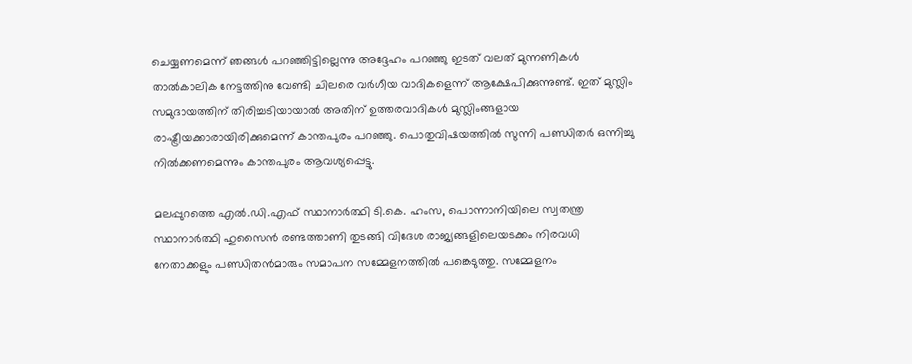ചെയ്യണമെന്ന് ഞങ്ങള്‍ പറഞ്ഞിട്ടില്ലെന്നു അദ്ദേഹം പറഞ്ഞു ഇടത് വലത് മുന്നണികള്‍ താല്‍കാലിക നേട്ടത്തിനു വേണ്ടി ചിലരെ വര്‍ഗീയ വാദികളെന്ന് ആക്ഷേപിക്കുന്നുണ്ട്. ഇത് മുസ്ലിം സമുദായത്തിന് തിരിച്ചടിയായാല്‍ അതിന് ഉത്തരവാദികള്‍ മുസ്ലിംങ്ങളായ രാഷ്ട്രീയക്കാരായിരിക്കുമെന്ന് കാന്തപുരം പറഞ്ഞു. പൊതുവിഷയത്തില്‍ സുന്നി പണ്ഡിതര്‍ ഒന്നിച്ചു നില്‍ക്കണമെന്നും കാന്തപുരം ആവശ്യപ്പെട്ടു.

മലപ്പുറത്തെ എല്‍.ഡി.എഫ് സ്ഥാനാര്‍ത്ഥി ടി.കെ. ഹംസ, പൊന്നാനിയിലെ സ്വതന്ത്ര സ്ഥാനാര്‍ത്ഥി ഹുസൈന്‍ രണ്ടത്താണി തുടങ്ങി വിദേശ രാജ്യങ്ങളിലെയടക്കം നിരവധി നേതാക്കളും പണ്ഡിതന്‍മാരും സമാപന സമ്മേളനത്തില്‍ പങ്കെടുത്തു. സമ്മേളനം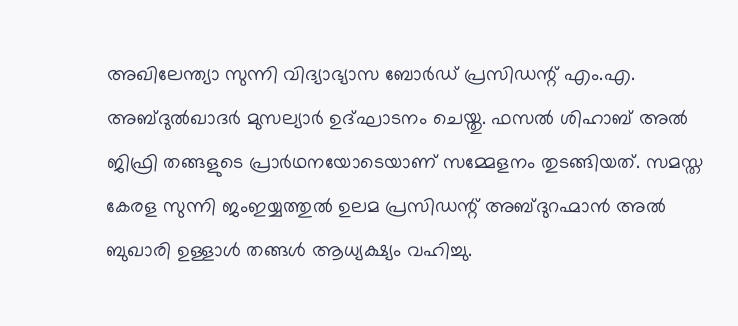അഖിലേന്ത്യാ സുന്നി വിദ്യാഭ്യാസ ബോര്‍ഡ് പ്രസിഡന്റ് എം.എ. അബ്ദുല്‍ഖാദര്‍ മുസല്യാര്‍ ഉദ്ഘാടനം ചെയ്തു. ഫസല്‍ ശിഹാബ് അല്‍ ജിഫ്രി തങ്ങളുടെ പ്രാര്‍ഥനയോടെയാണ് സമ്മേളനം തുടങ്ങിയത്. സമസ്ത കേരള സുന്നി ജംഇയ്യത്തുല്‍ ഉലമ പ്രസിഡന്റ് അബ്ദുറഹ്മാന്‍ അല്‍ ബുഖാരി ഉള്ളാള്‍ തങ്ങള്‍ ആധ്യക്ഷ്യം വഹിച്ചു.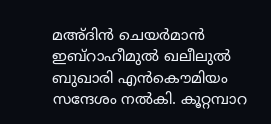മഅ്ദിന്‍ ചെയര്‍മാന്‍ ഇബ്റാഹീമുല്‍ ഖലീലുല്‍ ബുഖാരി എന്‍കൌമിയം സന്ദേശം നല്‍കി. കൂറ്റമ്പാറ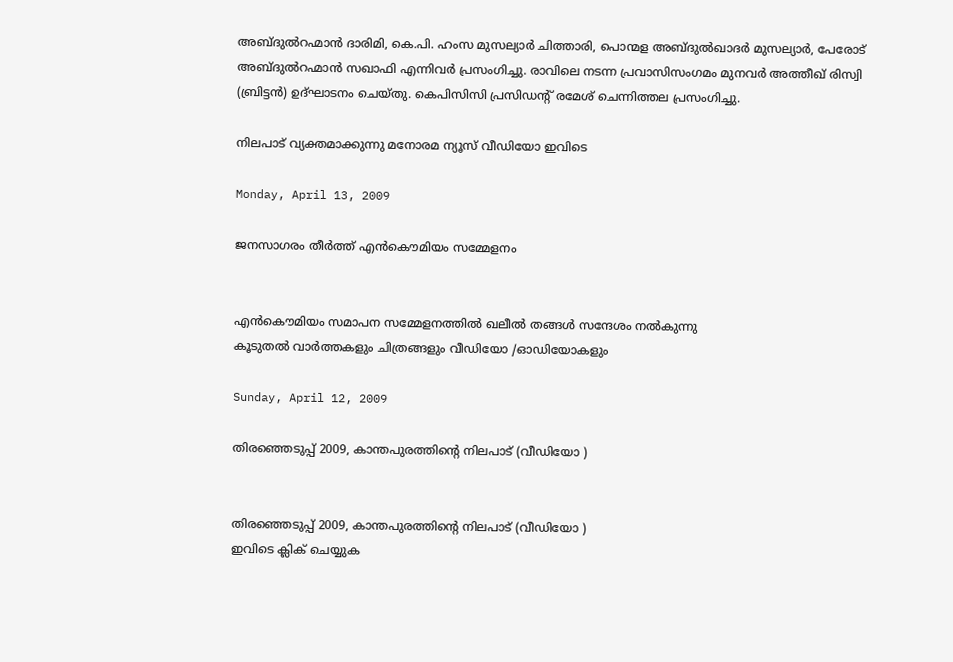അബ്ദുല്‍റഹ്മാന്‍ ദാരിമി, കെ.പി. ഹംസ മുസല്യാര്‍ ചിത്താരി, പൊന്മള അബ്ദുല്‍ഖാദര്‍ മുസല്യാര്‍, പേരോട് അബ്ദുല്‍റഹ്മാന്‍ സഖാഫി എന്നിവര്‍ പ്രസംഗിച്ചു. രാവിലെ നടന്ന പ്രവാസിസംഗമം മുനവര്‍ അത്തീഖ് രിസ്വി (ബ്രിട്ടന്‍) ഉദ്ഘാടനം ചെയ്തു. കെപിസിസി പ്രസിഡന്റ് രമേശ് ചെന്നിത്തല പ്രസംഗിച്ചു.

നിലപാട് വ്യക്തമാക്കുന്നു മനോരമ ന്യൂ‍സ് വീഡിയോ ഇവിടെ

Monday, April 13, 2009

ജനസാഗരം തീർത്ത് എൻകൌമിയം സമ്മേളനം


എൻകൌമിയം സമാപന സമ്മേളനത്തിൽ ഖലീൽ തങ്ങൾ സന്ദേശം നൽകുന്നു
കൂടുതൽ വാർത്തകളും ചിത്രങ്ങളും വീഡിയോ /ഓഡിയോകളും

Sunday, April 12, 2009

തിരഞ്ഞെടുപ്പ് 2009, കാന്തപുരത്തിന്റെ നിലപാട് (വീഡിയോ )


തിരഞ്ഞെടുപ്പ് 2009, കാന്തപുരത്തിന്റെ നിലപാട് (വീഡിയോ )
ഇവിടെ ക്ലിക് ചെയ്യുക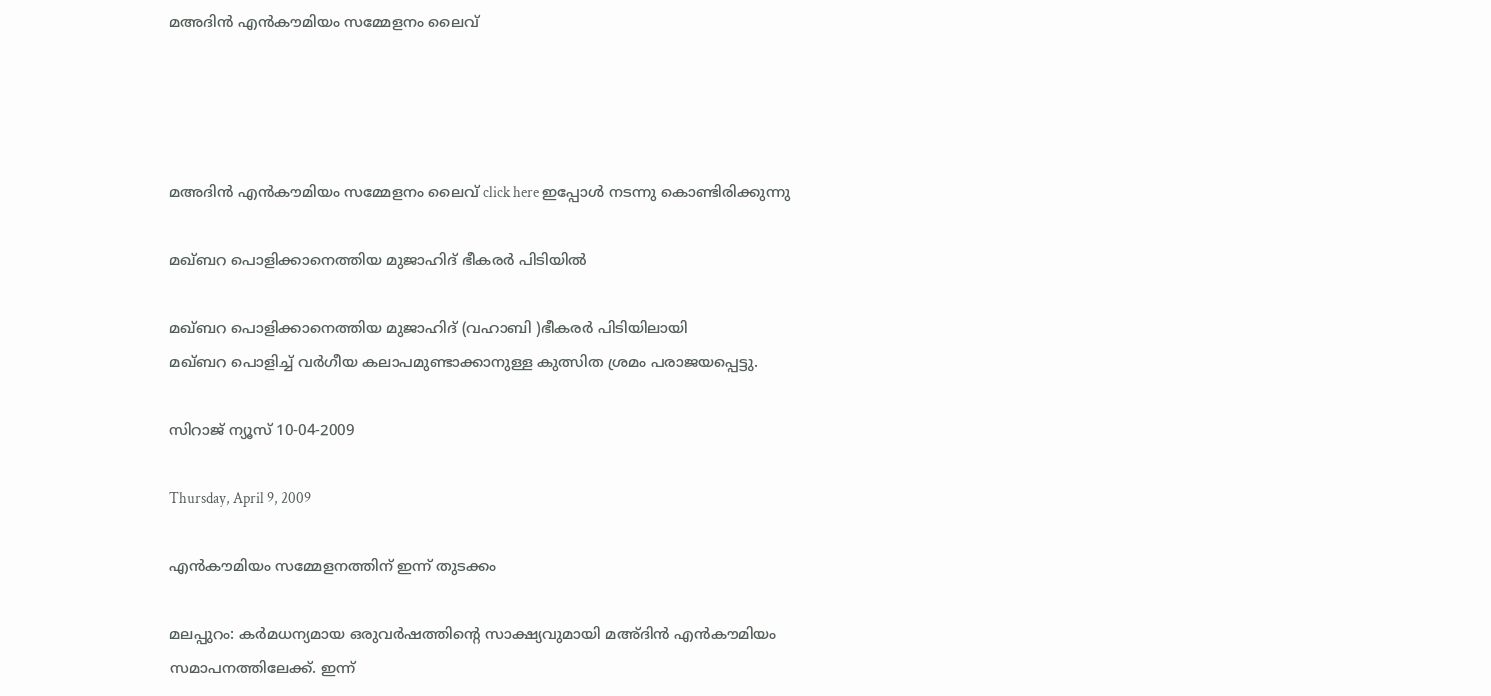മഅദിൻ എൻകൗമിയം സമ്മേളനം ലൈവ്‌




മഅദിൻ എൻകൗമിയം സമ്മേളനം ലൈവ്‌ click here ഇപ്പോൾ നടന്നു കൊണ്ടിരിക്കുന്നു

മഖ്ബറ പൊളിക്കാനെത്തിയ മുജാഹിദ് ഭീകരർ പിടിയിൽ

മഖ്ബറ പൊളിക്കാനെത്തിയ മുജാഹിദ് (വഹാബി )ഭീകരർ പിടിയിലായി
മഖ്ബറ പൊളിച്ച് വർഗീയ കലാപമുണ്ടാക്കാനുള്ള കുത്സിത ശ്രമം പരാജയപ്പെട്ടു.

സിറാജ് ന്യൂസ് 10-04-2009

Thursday, April 9, 2009

എൻകൗമിയം സമ്മേളനത്തിന്‌ ഇന്ന്‌ തുടക്കം

മലപ്പുറം: കർമധന്യമായ ഒരുവർഷത്തിന്റെ സാക്ഷ്യവുമായി മഅ‍്ദിൻ എൻകൗമിയം സമാപനത്തിലേക്ക്‌. ഇന്ന്‌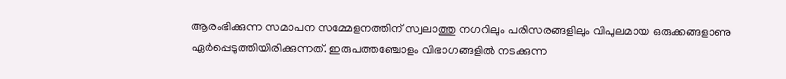ആരംഭിക്കുന്ന സമാപന സമ്മേളനത്തിന്‌ സ്വലാത്തു നഗറിലും പരിസരങ്ങളിലും വിപുലമായ ഒരുക്കങ്ങളാണു ഏർപ്പെടുത്തിയിരിക്കുന്നത്‌. ഇരുപത്തഞ്ചോളം വിഭാഗങ്ങളിൽ നടക്കുന്ന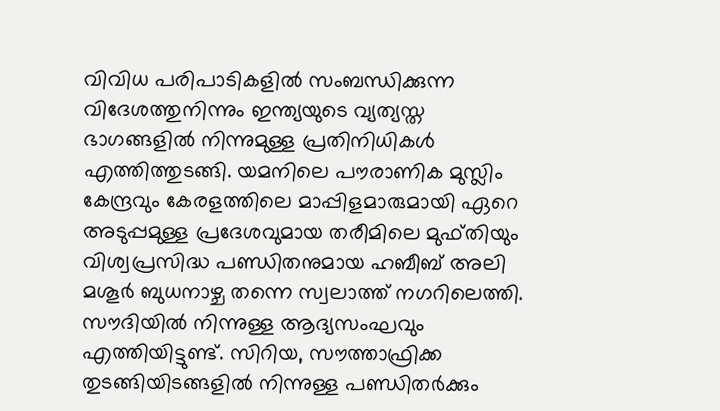വിവിധ പരിപാടികളിൽ സംബന്ധിക്കുന്ന വിദേശത്തുനിന്നും ഇന്ത്യയുടെ വ്യത്യസ്ത ഭാഗങ്ങളിൽ നിന്നുമുള്ള പ്രതിനിധികൾ എത്തിത്തുടങ്ങി. യമനിലെ പൗരാണിക മുസ്ലിം കേന്ദ്രവും കേരളത്തിലെ മാപ്പിളമാരുമായി ഏറെ അടുപ്പമുള്ള പ്രദേശവുമായ തരീമിലെ മുഫ്തിയും വിശ്വപ്രസിദ്ധ പണ്ഡിതനുമായ ഹബീബ്‌ അലി മശൂർ ബുധനാഴ്ച തന്നെ സ്വലാത്ത്‌ നഗറിലെത്തി. സൗദിയിൽ നിന്നുള്ള ആദ്യസംഘവും എത്തിയിട്ടുണ്ട്‌. സിറിയ, സൗത്താഫ്രിക്ക തുടങ്ങിയിടങ്ങളിൽ നിന്നുള്ള പണ്ഡിതർക്കും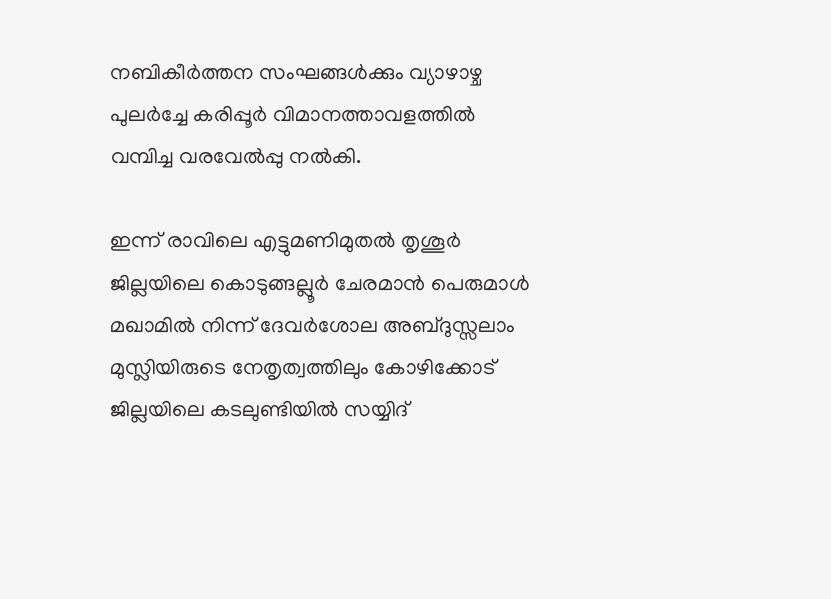നബികീർത്തന സംഘങ്ങൾക്കും വ്യാഴാഴ്ച പുലർച്ചേ കരിപ്പൂർ വിമാനത്താവളത്തിൽ വമ്പിച്ച വരവേൽപ്പു നൽകി.

ഇന്ന്‌ രാവിലെ എട്ടുമണിമുതൽ തൃശൂർ ജില്ലയിലെ കൊടുങ്ങല്ലൂർ ചേരമാൻ പെരുമാൾ മഖാമിൽ നിന്ന്‌ ദേവർശോല അബ്ദുസ്സലാം മുസ്ലിയിരുടെ നേതൃത്വത്തിലും കോഴിക്കോട്‌ ജില്ലയിലെ കടലുണ്ടിയിൽ സയ്യിദ്‌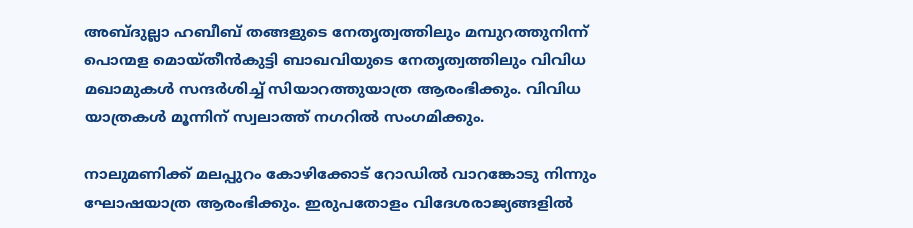അബ്ദുല്ലാ ഹബീബ്‌ തങ്ങളുടെ നേതൃത്വത്തിലും മമ്പുറത്തുനിന്ന്‌ പൊന്മള മൊയ്തീൻകുട്ടി ബാഖവിയുടെ നേതൃത്വത്തിലും വിവിധ മഖാമുകൾ സന്ദർശിച്ച്‌ സിയാറത്തുയാത്ര ആരംഭിക്കും. വിവിധ യാത്രകൾ മൂന്നിന്‌ സ്വലാത്ത്‌ നഗറിൽ സംഗമിക്കും.

നാലുമണിക്ക്‌ മലപ്പുറം കോഴിക്കോട്‌ റോഡിൽ വാറങ്കോടു നിന്നും ഘോഷയാത്ര ആരംഭിക്കും. ഇരുപതോളം വിദേശരാജ്യങ്ങളിൽ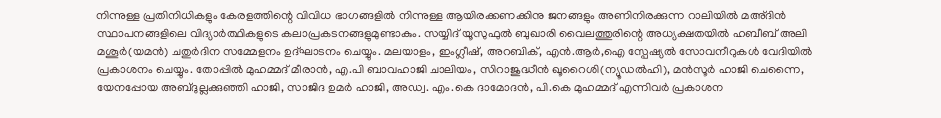നിന്നുള്ള പ്രതിനിധികളും കേരളത്തിന്റെ വിവിധ ഭാഗങ്ങളിൽ നിന്നുള്ള ആയിരക്കണക്കിനു ജനങ്ങളും അണിനിരക്കുന്ന റാലിയിൽ മഅ‍്ദിൻ സ്ഥാപനങ്ങളിലെ വിദ്യാർത്ഥികളുടെ കലാപ്രകടനങ്ങളുമുണ്ടാകും. സയ്യിദ്‌ യൂസുഫുൽ ബുഖാരി വൈലത്തുരിന്റെ അധ്യക്ഷതയിൽ ഹബീബ്‌ അലി മശൂർ(യമൻ) ചതുർദിന സമ്മേളനം ഉദ്ഘാടനം ചെയ്യും. മലയാളം, ഇംഗ്ലീഷ്‌, അറബിക്‌, എൻ.ആർ,ഐ സ്പേഷ്യൽ സോവനീറുകൾ വേദിയിൽ പ്രകാശനം ചെയ്യും. തോപ്പിൽ മുഹമ്മദ്‌ മീരാൻ, എ.പി ബാവഹാജി ചാലിയം, സിറാജുദ്ധീൻ ഖൂറൈശി(ന്യൂഡൽഹി), മൻസൂർ ഹാജി ചെന്നൈ, യേനപ്പോയ അബ്ദുല്ലക്കുഞ്ഞി ഹാജി, സാജിദ ഉമർ ഹാജി, അഡ്വ. എം.കെ ദാമോദൻ, പി.കെ മുഹമ്മദ്‌ എന്നിവർ പ്രകാശന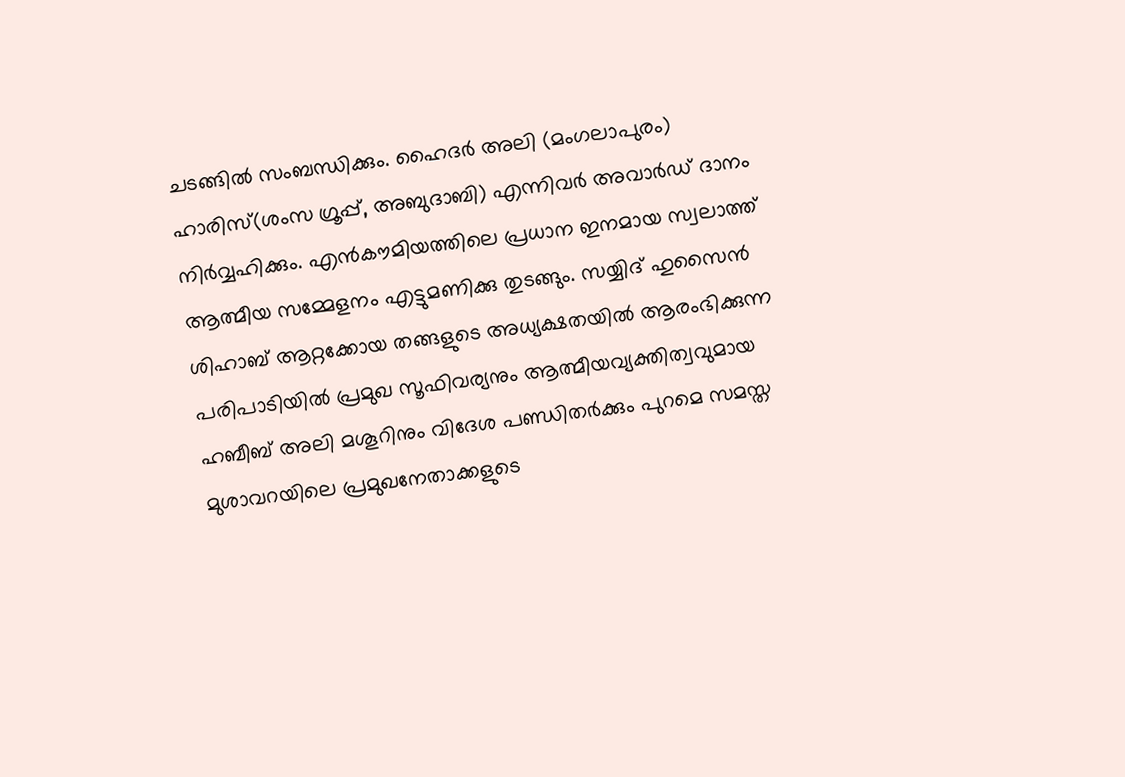ചടങ്ങിൽ സംബന്ധിക്കും. ഹൈദർ അലി (മംഗലാപുരം) ഹാരിസ്‌(ശംസ ഗ്രൂപ്പ്‌, അബുദാബി) എന്നിവർ അവാർഡ്‌ ദാനം നിർവ്വഹിക്കും. എൻകൗമിയത്തിലെ പ്രധാന ഇനമായ സ്വലാത്ത്‌ ആത്മീയ സമ്മേളനം എട്ടുമണിക്കു തുടങ്ങും. സയ്യിദ്‌ ഹുസൈൻ ശിഹാബ്‌ ആറ്റക്കോയ തങ്ങളുടെ അധ്യക്ഷതയിൽ ആരംഭിക്കുന്ന പരിപാടിയിൽ പ്രമുഖ സൂഫിവര്യനും ആത്മീയവ്യക്തിത്വവുമായ ഹബീബ്‌ അലി മശൂറിനും വിദേശ പണ്ഡിതർക്കും പുറമെ സമസ്ത മുശാവറയിലെ പ്രമുഖനേതാക്കളുടെ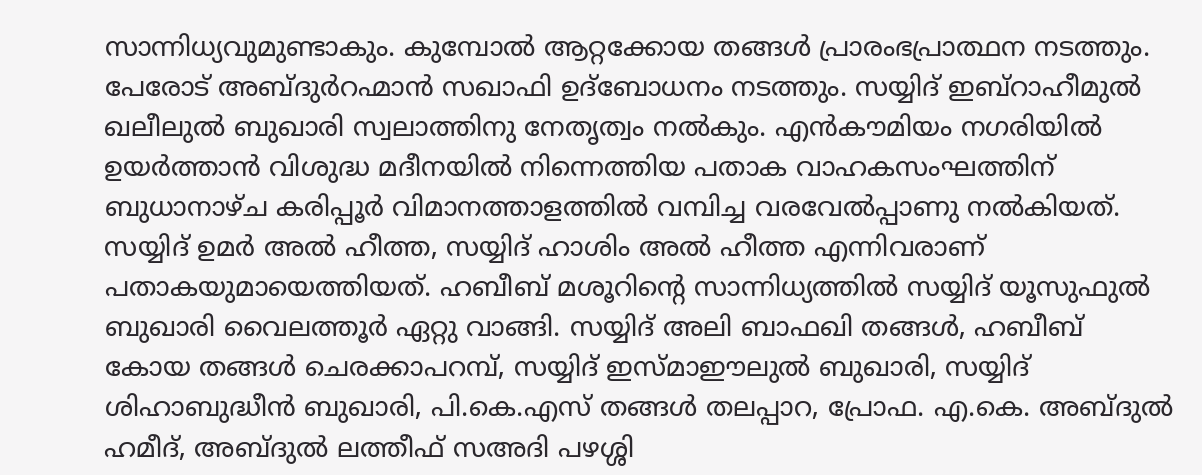സാന്നിധ്യവുമുണ്ടാകും. കുമ്പോൽ ആറ്റക്കോയ തങ്ങൾ പ്രാരംഭപ്രാത്ഥന നടത്തും. പേരോട്‌ അബ്ദുർറഹ്മാൻ സഖാഫി ഉദ്ബോധനം നടത്തും. സയ്യിദ്‌ ഇബ്‌റാഹീമുൽ ഖലീലുൽ ബുഖാരി സ്വലാത്തിനു നേതൃത്വം നൽകും. എൻകൗമിയം നഗരിയിൽ ഉയർത്താൻ വിശുദ്ധ മദീനയിൽ നിന്നെത്തിയ പതാക വാഹകസംഘത്തിന്‌ ബുധാനാഴ്ച കരിപ്പൂർ വിമാനത്താളത്തിൽ വമ്പിച്ച വരവേൽപ്പാണു നൽകിയത്‌. സയ്യിദ്‌ ഉമർ അൽ ഹീത്ത, സയ്യിദ്‌ ഹാശിം അൽ ഹീത്ത എന്നിവരാണ്‌ പതാകയുമായെത്തിയത്‌. ഹബീബ്‌ മശൂറിന്റെ സാന്നിധ്യത്തിൽ സയ്യിദ്‌ യൂസുഫുൽ ബുഖാരി വൈലത്തൂർ ഏറ്റു വാങ്ങി. സയ്യിദ്‌ അലി ബാഫഖി തങ്ങൾ, ഹബീബ്‌ കോയ തങ്ങൾ ചെരക്കാപറമ്പ്‌, സയ്യിദ്‌ ഇസ്മാഈലുൽ ബുഖാരി, സയ്യിദ്‌ ശിഹാബുദ്ധീൻ ബുഖാരി, പി.കെ.എസ്‌ തങ്ങൾ തലപ്പാറ, പ്രോഫ. എ.കെ. അബ്ദുൽ ഹമീദ്‌, അബ്ദുൽ ലത്തീഫ്‌ സഅദി പഴശ്ശി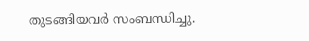തുടങ്ങിയവർ സംബന്ധിച്ചു.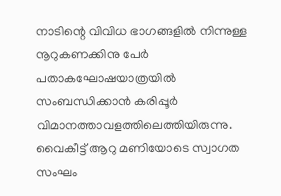നാടിന്റെ വിവിധ ഭാഗങ്ങളിൽ നിന്നുള്ള നൂറുകണക്കിനു പേർ പതാകഘോഷയാത്രയിൽ സംബന്ധിക്കാൻ കരിപ്പൂർ വിമാനത്താവളത്തിലെത്തിയിരുന്നു. വൈകീട്ട്‌ ആറു മണിയോടെ സ്വാഗത സംഘം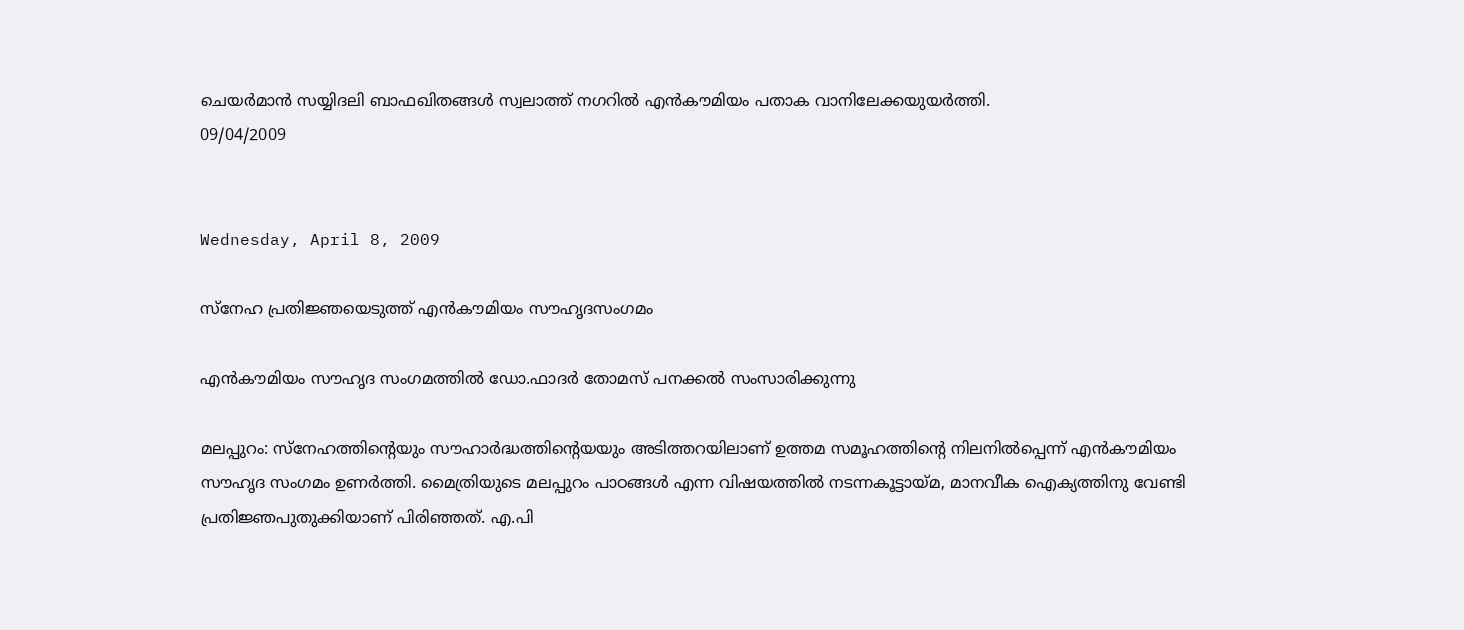ചെയർമാൻ സയ്യിദലി ബാഫഖിതങ്ങൾ സ്വലാത്ത്‌ നഗറിൽ എൻകൗമിയം പതാക വാനിലേക്കയുയർത്തി.
09/04/2009


Wednesday, April 8, 2009

സ്നേഹ പ്രതിജ്ഞയെടുത്ത്‌ എൻകൗമിയം സൗഹൃദസംഗമം

എൻകൗമിയം സൗഹൃദ സംഗമത്തിൽ ഡോ.ഫാദർ തോമസ്‌ പനക്കൽ സംസാരിക്കുന്നു

മലപ്പുറം: സ്നേഹത്തിന്റെയും സൗഹാർദ്ധത്തിന്റെയയും അടിത്തറയിലാണ്‌ ഉത്തമ സമൂഹത്തിന്റെ നിലനിൽപ്പെന്ന്‌ എൻകൗമിയം സൗഹൃദ സംഗമം ഉണർത്തി. മൈത്രിയുടെ മലപ്പുറം പാഠങ്ങൾ എന്ന വിഷയത്തിൽ നടന്നകൂട്ടായ്മ, മാനവീക ഐക്യത്തിനു വേണ്ടി പ്രതിജ്ഞപുതുക്കിയാണ്‌ പിരിഞ്ഞത്‌. എ.പി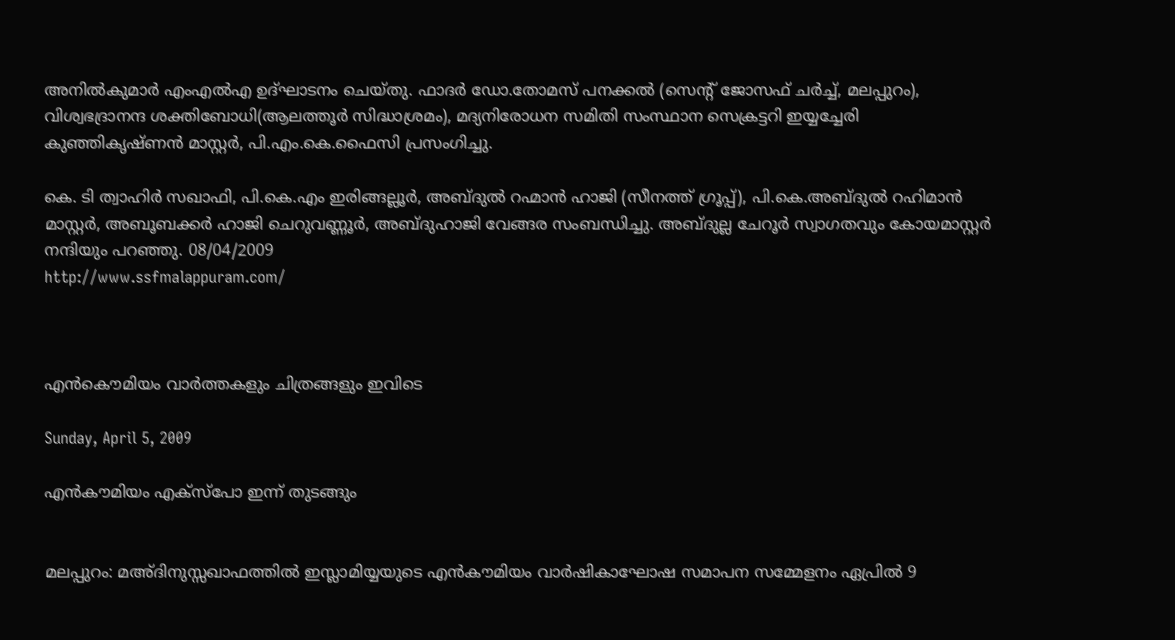അനിൽകുമാർ എംഎൽഎ ഉദ്ഘാടനം ചെയ്തു. ഫാദർ ഡോ.തോമസ്‌ പനക്കൽ (സെന്റ്‌ ജോസഫ്‌ ചർച്ച്‌, മലപ്പുറം), വിശ്വഭദ്രാനന്ദ ശക്തിബോധി(ആലത്തൂർ സിദ്ധാശ്രമം), മദ്യനിരോധന സമിതി സംസ്ഥാന സെക്രട്ടറി ഇയ്യച്ചേരി കുഞ്ഞികൃഷ്ണൻ മാസ്റ്റർ, പി.എം.കെ.ഫൈസി പ്രസംഗിച്ചു.

കെ. ടി ത്വാഹിർ സഖാഫി, പി.കെ.എം ഇരിങ്ങല്ലൂർ, അബ്ദുൽ റഹ്മാൻ ഹാജി (സീനത്ത്‌ ഗ്രൂപ്പ്‌), പി.കെ.അബ്ദുൽ റഹിമാൻ മാസ്റ്റർ, അബൂബക്കർ ഹാജി ചെറുവണ്ണൂർ, അബ്ദുഹാജി വേങ്ങര സംബന്ധിച്ചു. അബ്ദുല്ല ചേറൂർ സ്വാഗതവും കോയമാസ്റ്റർ നന്ദിയും പറഞ്ഞു. 08/04/2009
http://www.ssfmalappuram.com/



എൻകൌമിയം വാർത്തകളും ചിത്രങ്ങളും ഇവിടെ

Sunday, April 5, 2009

എൻകൗമിയം എക്സ്പോ ഇന്ന്‌ തുടങ്ങും


മലപ്പുറം: മഅ‍്ദിനുസ്സഖാഫത്തിൽ ഇസ്ലാമിയ്യയുടെ എൻകൗമിയം വാർഷികാഘോഷ സമാപന സമ്മേളനം ഏപ്രിൽ 9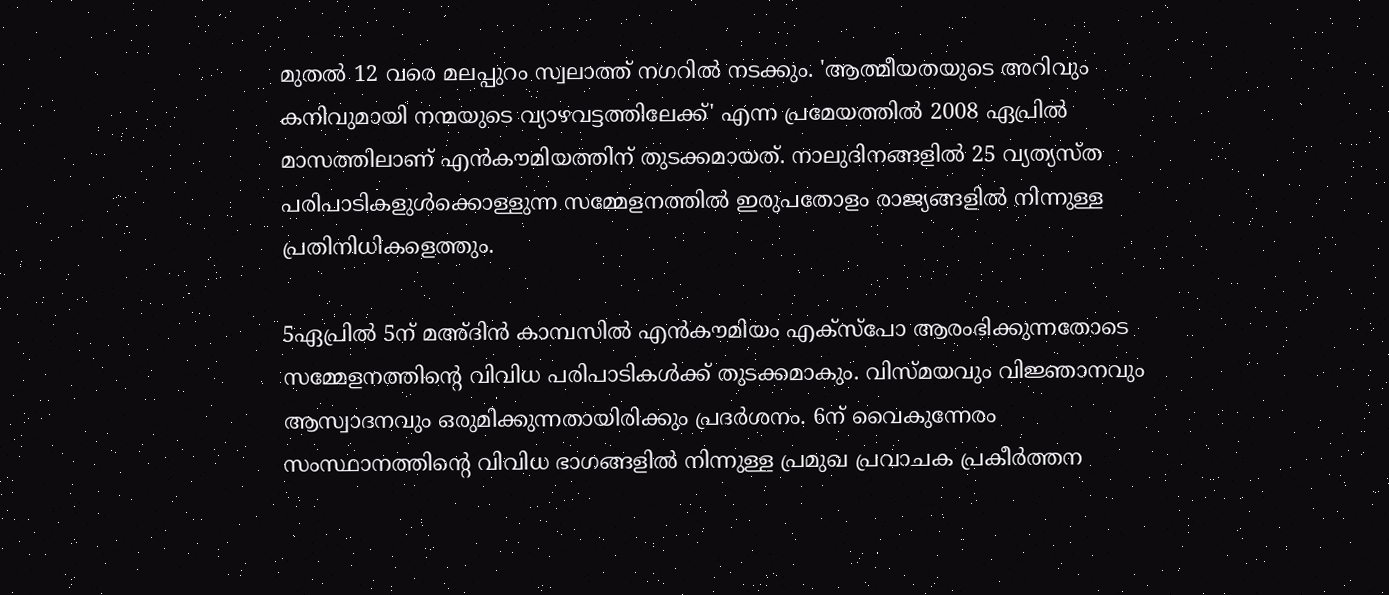മുതൽ 12 വരെ മലപ്പുറം സ്വലാത്ത്‌ നഗറിൽ നടക്കും. 'ആത്മീയതയുടെ അറിവും കനിവുമായി നന്മയുടെ വ്യാഴവട്ടത്തിലേക്ക്‌' എന്ന പ്രമേയത്തിൽ 2008 ഏപ്രിൽ മാസത്തിലാണ്‌ എൻകൗമിയത്തിന്‌ തുടക്കമായത്‌. നാലുദിനങ്ങളിൽ 25 വ്യത്യസ്ത പരിപാടികളുൾക്കൊള്ളുന്ന സമ്മേളനത്തിൽ ഇരുപതോളം രാജ്യങ്ങളിൽ നിന്നുള്ള പ്രതിനിധികളെത്തും.

5ഏപ്രിൽ 5ന്‌ മഅ‍്ദിൻ കാമ്പസിൽ എൻകൗമിയം എക്സ്പോ ആരംഭിക്കുന്നതോടെ സമ്മേളനത്തിന്റെ വിവിധ പരിപാടികൾക്ക്‌ തുടക്കമാകും. വിസ്മയവും വിജ്ഞാനവും ആസ്വാദനവും ഒരുമിക്കുന്നതായിരിക്കും പ്രദർശനം. 6ന്‌ വൈകുന്നേരം സംസ്ഥാനത്തിന്റെ വിവിധ ഭാഗങ്ങളിൽ നിന്നുള്ള പ്രമുഖ പ്രവാചക പ്രകീർത്തന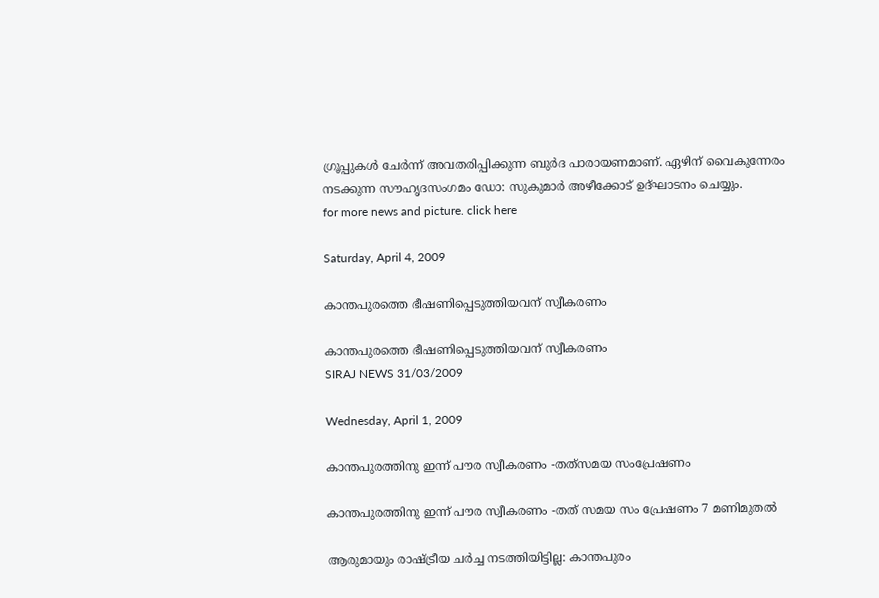ഗ്രൂപ്പുകൾ ചേർന്ന്‌ അവതരിപ്പിക്കുന്ന ബുർദ പാരായണമാണ്‌. ഏഴിന്‌ വൈകുന്നേരം നടക്കുന്ന സൗഹൃദസംഗമം ഡോ: സുകുമാർ അഴീക്കോട്‌ ഉദ്ഘാടനം ചെയ്യും.
for more news and picture. click here

Saturday, April 4, 2009

കാന്തപുരത്തെ ഭീഷണിപ്പെടുത്തിയവന്‌ സ്വീകരണം

കാന്തപുരത്തെ ഭീഷണിപ്പെടുത്തിയവന്‌ സ്വീകരണം
SIRAJ NEWS 31/03/2009

Wednesday, April 1, 2009

കാന്തപുരത്തിനു ഇന്ന് പൗര സ്വീകരണം -തത്‌സമയ സംപ്രേഷണം

കാന്തപുരത്തിനു ഇന്ന് പൗര സ്വീകരണം -തത്‌ സമയ സം പ്രേഷണം 7 മണിമുതൽ

ആരുമായും രാഷ്ട്രീയ ചർച്ച നടത്തിയിട്ടില്ല: കാന്തപുരം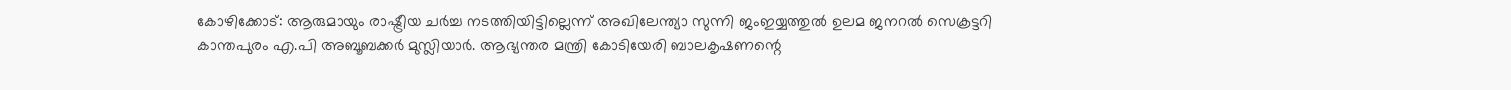കോഴിക്കോട്‌: ആരുമായും രാഷ്ട്രീയ ചർച്ച നടത്തിയിട്ടില്ലെന്ന്‌ അഖിലേന്ത്യാ സുന്നി ജംഇയ്യത്തുൽ ഉലമ ജനറൽ സെക്രട്ടറി കാന്തപുരം എ.പി അബൂബക്കർ മുസ്ലിയാർ. ആഭ്യന്തര മന്ത്രി കോടിയേരി ബാലകൃഷണന്റെ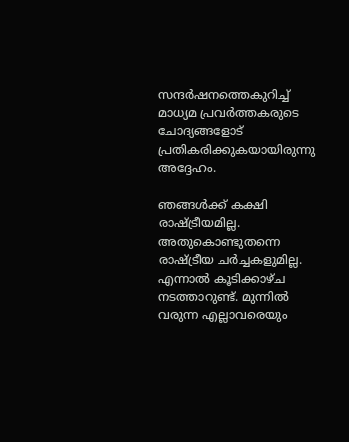സന്ദർഷനത്തെകുറിച്ച്‌ മാധ്യമ പ്രവർത്തകരുടെ ചോദ്യങ്ങളോട്‌ പ്രതികരിക്കുകയായിരുന്നു അദ്ദേഹം.

ഞങ്ങൾക്ക്‌ കക്ഷി രാഷ്ട്രീയമില്ല. അതുകൊണ്ടുതന്നെ രാഷ്ട്രീയ ചർച്ചകളുമില്ല. എന്നാൽ കൂടിക്കാഴ്ച നടത്താറുണ്ട്‌. മുന്നിൽ വരുന്ന എല്ലാവരെയും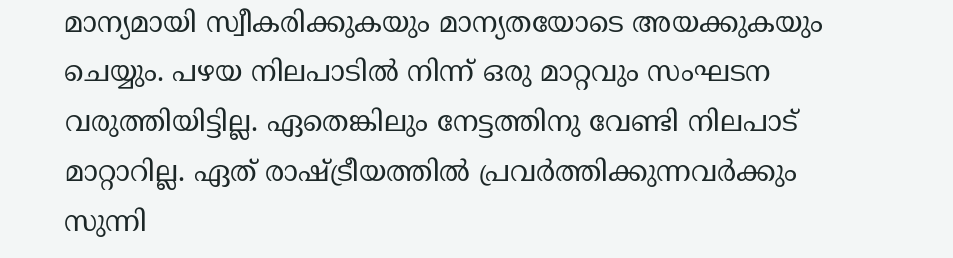മാന്യമായി സ്വീകരിക്കുകയും മാന്യതയോടെ അയക്കുകയും ചെയ്യും. പഴയ നിലപാടിൽ നിന്ന്‌ ഒരു മാറ്റവും സംഘടന വരുത്തിയിട്ടില്ല. ഏതെങ്കിലും നേട്ടത്തിനു വേണ്ടി നിലപാട്‌ മാറ്റാറില്ല. ഏത്‌ രാഷ്ട്രീയത്തിൽ പ്രവർത്തിക്കുന്നവർക്കും സുന്നി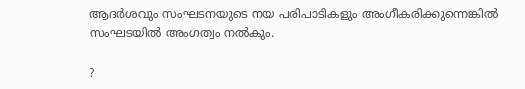ആദർശവും സംഘടനയുടെ നയ പരിപാടികളും അംഗീകരിക്കുന്നെങ്കിൽ സംഘടയിൽ അംഗത്വം നൽകും.

?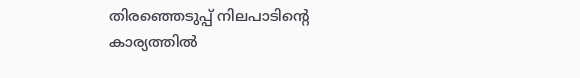തിരഞ്ഞെടുപ്പ്‌ നിലപാടിന്റെ കാര്യത്തിൽ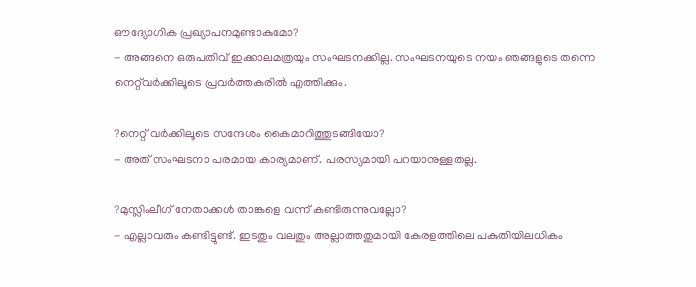ഔദ്യോഗിക പ്രഖ്യാപനമുണ്ടാകുമോ?
- അങ്ങനെ ഒരുപതിവ്‌ ഇക്കാലമത്രയും സംഘടനക്കില്ല. സംഘടനയുടെ നയം ഞങ്ങളുടെ തന്നെ നെറ്റ്‌വർക്കിലൂടെ പ്രവർത്തകരിൽ എത്തിക്കും.

?നെറ്റ്‌ വർക്കിലൂടെ സന്ദേശം കൈമാറിത്തുടങ്ങിയോ?
- അത്‌ സംഘടനാ പരമായ കാര്യമാണ്‌. പരസ്യമായി പറയാനുള്ളതല്ല.

?മുസ്ലിംലീഗ്‌ നേതാക്കൾ താങ്കളെ വന്ന്‌ കണ്ടിരുന്നുവല്ലോ?
- എല്ലാവരും കണ്ടിട്ടുണ്ട്‌. ഇടതും വലതും അല്ലാത്തതുമായി കേരളത്തിലെ പകുതിയിലധികം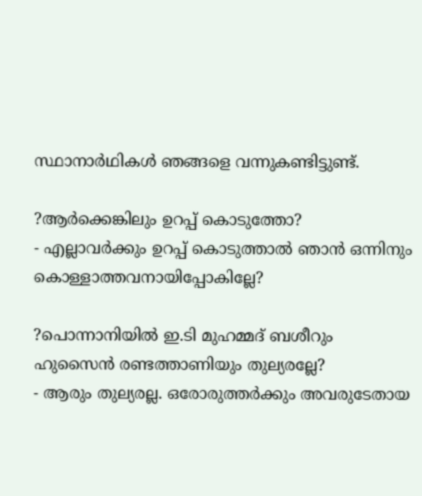സ്ഥാനാർഥികൾ ഞങ്ങളെ വന്നുകണ്ടിട്ടുണ്ട്‌.

?ആർക്കെങ്കിലും ഉറപ്പ്‌ കൊടുത്തോ?
- എല്ലാവർക്കും ഉറപ്പ്‌ കൊടുത്താൽ ഞാൻ ഒന്നിനും കൊള്ളാത്തവനായിപ്പോകില്ലേ?

?പൊന്നാനിയിൽ ഇ.ടി മുഹമ്മദ്‌ ബശീറും ഹുസൈൻ രണ്ടത്താണിയും തുല്യരല്ലേ?
- ആരും തുല്യരല്ല. ഒരോരുത്തർക്കും അവരുടേതായ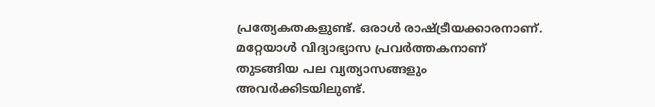പ്രത്യേകതകളുണ്ട്‌. ഒരാൾ രാഷ്ട്രീയക്കാരനാണ്‌. മറ്റേയാൾ വിദ്യാഭ്യാസ പ്രവർത്തകനാണ്‌ തുടങ്ങിയ പല വ്യത്യാസങ്ങളും അവർക്കിടയിലുണ്ട്‌.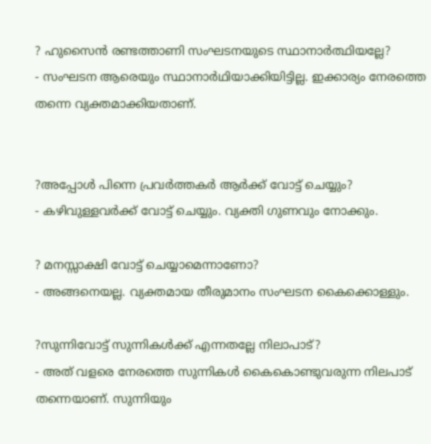? ഹുസൈൻ രണ്ടത്താണി സംഘടനയുടെ സ്ഥാനാർത്ഥിയല്ലേ?
- സംഘടന ആരെയും സ്ഥാനാർഥിയാക്കിയിട്ടില്ല. ഇക്കാര്യം നേരത്തെ തന്നെ വ്യക്തമാക്കിയതാണ്‌.


?അപ്പോൾ പിന്നെ പ്രവർത്തകർ ആർക്ക്‌ വോട്ട്‌ ചെയ്യും?
- കഴിവുള്ളവർക്ക്‌ വോട്ട്‌ ചെയ്യും. വ്യക്തി ഗുണവും നോക്കും.

? മനസ്സാക്ഷി വോട്ട്‌ ചെയ്യാമെന്നാണോ?
- അങ്ങനെയല്ല. വ്യക്തമായ തീരുമാനം സംഘടന കൈക്കൊള്ളും.

?സുന്നിവോട്ട്‌ സുന്നികൾക്ക്‌ എന്നതല്ലേ നിലാപാട്‌?
- അത്‌ വളരെ നേരത്തെ സുന്നികൾ കൈകൊണ്ടുവരുന്ന നിലപാട്‌ തന്നെയാണ്‌. സുന്നിയും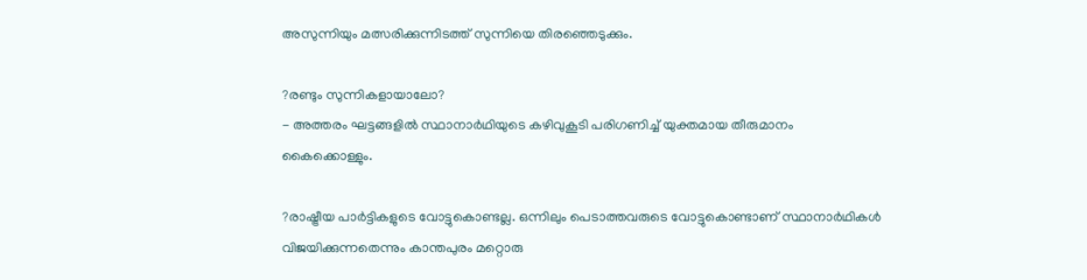അസുന്നിയും മത്സരിക്കുന്നിടത്ത്‌ സുന്നിയെ തിരഞ്ഞെടുക്കും.

?രണ്ടും സുന്നികളായാലോ?
- അത്തരം ഘട്ടങ്ങളിൽ സ്ഥാനാർഥിയുടെ കഴിവുകൂടി പരിഗണിച്ച്‌ യുക്തമായ തീരുമാനം കൈക്കൊള്ളും.

?രാഷ്ട്രീയ പാർട്ടികളുടെ വോട്ടുകൊണ്ടല്ല. ഒന്നിലും പെടാത്തവരുടെ വോട്ടുകൊണ്ടാണ്‌ സ്ഥാനാർഥികൾ വിജയിക്കുന്നതെന്നും കാന്തപുരം മറ്റൊരു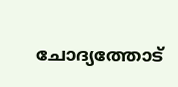ചോദ്യത്തോട്‌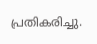പ്രതികരിച്ചു.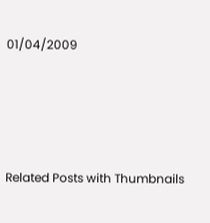01/04/2009




Related Posts with Thumbnails